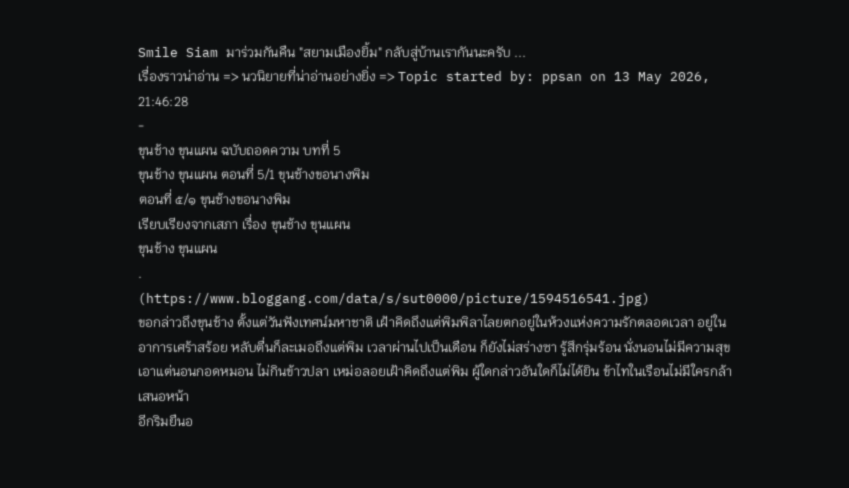Smile Siam มาร่วมกันคืน "สยามเมืองยิ้ม" กลับสู่บ้านเรากันนะครับ ...
เรื่องราวน่าอ่าน => นวนิยายที่น่าอ่านอย่างยิ่ง => Topic started by: ppsan on 13 May 2026, 21:46:28
-
ขุนช้าง ขุนแผน ฉบับถอดความ บทที่ 5
ขุนช้าง ขุนแผน ตอนที่ 5/1 ขุนช้างขอนางพิม
ตอนที่ ๕/๑ ขุนช้างขอนางพิม
เรียบเรียงจากเสภา เรื่อง ขุนช้าง ขุนแผน
ขุนช้าง ขุนแผน
.
(https://www.bloggang.com/data/s/sut0000/picture/1594516541.jpg)
ขอกล่าวถึงขุนช้าง ตั้งแต่วันฟังเทศน์มหาชาติ เฝ้าคิดถึงแต่พิมพิลาไลยตกอยู่ในห้วงแห่งความรักตลอดเวลา อยู่ในอาการเศร้าสร้อย หลับตื่นก็ละเมอถึงแต่พิม เวลาผ่านไปเป็นเดือน ก็ยังไม่สร่างซา รู้สึกรุ่มร้อน นั่งนอนไม่มีความสุข เอาแต่นอนกอดหมอน ไม่กินข้าวปลา เหม่อลอยเฝ้าคิดถึงแต่พิม ผู้ใดกล่าวอันใดก็ไม่ได้ยิน ข้าไทในเรือนไม่มีใครกล้าเสนอหน้า
อีกริมยืนอ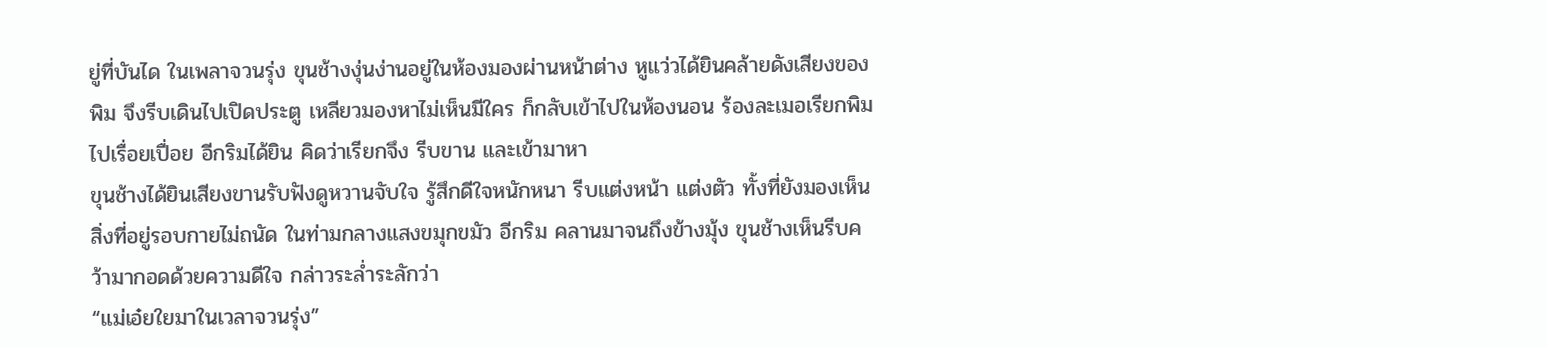ยู่ที่บันได ในเพลาจวนรุ่ง ขุนช้างงุ่นง่านอยู่ในห้องมองผ่านหน้าต่าง หูแว่วได้ยินคล้ายดังเสียงของพิม จึงรีบเดินไปเปิดประตู เหลียวมองหาไม่เห็นมีใคร ก็กลับเข้าไปในห้องนอน ร้องละเมอเรียกพิมไปเรื่อยเปื่อย อีกริมได้ยิน คิดว่าเรียกจึง รีบขาน และเข้ามาหา
ขุนช้างได้ยินเสียงขานรับฟังดูหวานจับใจ รู้สึกดีใจหนักหนา รีบแต่งหน้า แต่งตัว ทั้งที่ยังมองเห็นสิ่งที่อยู่รอบกายไม่ถนัด ในท่ามกลางแสงขมุกขมัว อีกริม คลานมาจนถึงข้างมุ้ง ขุนช้างเห็นรีบคว้ามากอดด้วยความดีใจ กล่าวระล่ำระลักว่า
“แม่เอ๋ยใยมาในเวลาจวนรุ่ง”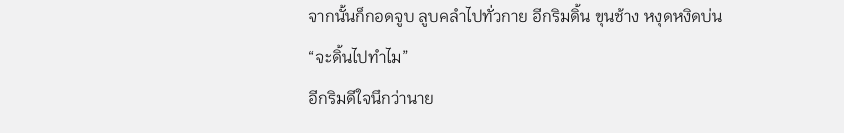จากนั้นก็กอดจูบ ลูบคลำไปทั่วกาย อีกริมดิ้น ขุนช้าง หงุดหงิดบ่น
“จะดิ้นไปทำไม”
อีกริมดีใจนึกว่านาย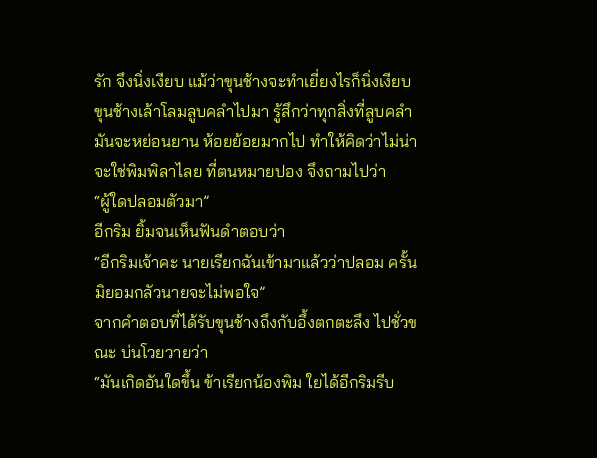รัก จึงนิ่งเงียบ แม้ว่าขุนช้างจะทำเยี่ยงไรก็นิ่งเงียบ ขุนช้างเล้าโลมลูบคลำไปมา รู้สึกว่าทุกสิ่งที่ลูบคลำ มันจะหย่อนยาน ห้อยย้อยมากไป ทำให้คิดว่าไม่น่าจะใช่พิมพิลาไลย ที่ตนหมายปอง จึงถามไปว่า
“ผู้ใดปลอมตัวมา”
อีกริม ยิ้มจนเห็นฟันดำตอบว่า
“อีกริมเจ้าคะ นายเรียกฉันเข้ามาแล้วว่าปลอม ครั้นมิยอมกลัวนายจะไม่พอใจ”
จากคำตอบที่ได้รับขุนช้างถึงกับอึ้งตกตะลึง ไปชั่วขณะ บ่นโวยวายว่า
“มันเกิดอันใดขึ้น ข้าเรียกน้องพิม ใยได้อีกริมรีบ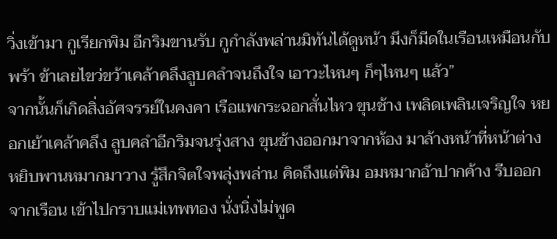วิ่งเข้ามา กูเรียกพิม อีกริมขานรับ กูกำลังพล่านมิทันได้ดูหน้า มึงก็มีดในเรือนเหมือนกับพร้า ข้าเลยไขว่ขว้าเคล้าคลึงลูบคลำจนถึงใจ เอาวะไหนๆ ก็ๆไหนๆ แล้ว”
จากนั้นก็เกิดสิ่งอัศจรรย์ในคงคา เรือแพกระฉอกสั่นไหว ขุนช้าง เพลิดเพลินเจริญใจ หยอกเย้าเคล้าคลึง ลูบคลำอีกริมจนรุ่งสาง ขุนช้างออกมาจากห้อง มาล้างหน้าที่หน้าต่าง หยิบพานหมากมาวาง รู้สึกจิตใจพลุ่งพล่าน คิดถึงแต่พิม อมหมากอ้าปากค้าง รีบออกจากเรือน เข้าไปกราบแม่เทพทอง นั่งนิ่งไม่พูด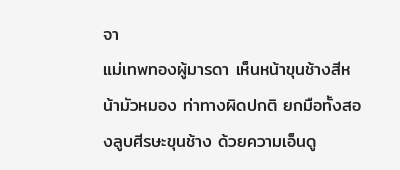จา
แม่เทพทองผู้มารดา เห็นหน้าขุนช้างสีหน้ามัวหมอง ท่าทางผิดปกติ ยกมือทั้งสองลูบศีรษะขุนช้าง ด้วยความเอ็นดู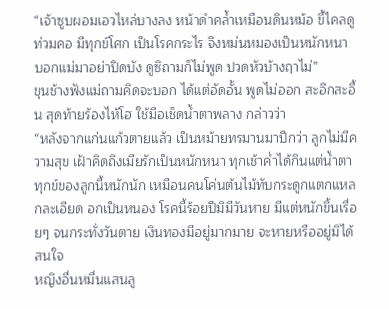“เจ้าซูบผอมเอวไหล่บางลง หน้าดำคล้ำเหมือนดินหม้อ ขี้ไคลดูท่วมคอ มีทุกข์โศก เป็นโรคกระไร จึงหม่นหมองเป็นหนักหนา บอกแม่มาอย่าปิดบัง ดูซิถามก็ไม่พูด ปวดหัวบ้างฤาไม่”
ขุนช้างฟังแม่ถามคิดจะบอก ได้แต่อัดอั้น พูดไม่ออก สะอึกสะอื้น สุดท้ายร้องไห้โฮ ใช้มือเช็ดน้ำตาพลาง กล่าวว่า
“หลังจากแก่นแก้วตายแล้ว เป็นหม้ายทรมานมาปีกว่า ลูกไม่มีความสุข เฝ้าคิดถึงเมียรักเป็นหนักหนา ทุกเช้าค่ำได้กินแต่น้ำตา ทุกข์ของลูกนี้หนักนัก เหมือนคนโค่นต้นไม้ทับกระดูกแตกแหลกละเอียด อกเป็นหนอง โรคนี้ร้อยปีมิมีวันหาย มีแต่หนักขึ้นเรื่อยๆ จนกระทั่งวันตาย เงินทองมีอยู่มากมาย จะหายหรืออยู่มิได้สนใจ
หญิงอื่นหมื่นแสนลู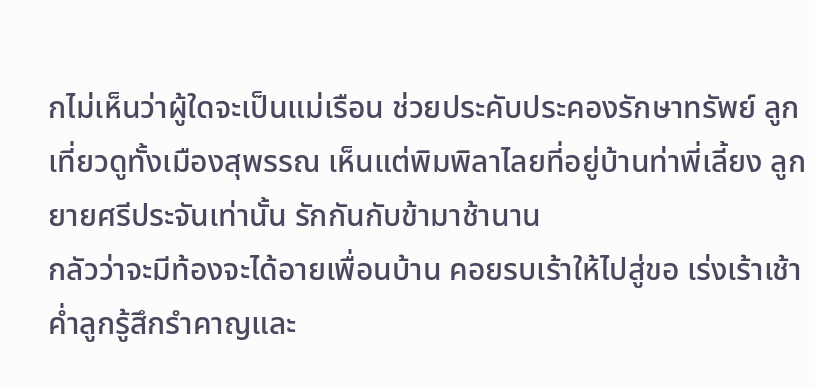กไม่เห็นว่าผู้ใดจะเป็นแม่เรือน ช่วยประคับประคองรักษาทรัพย์ ลูกเที่ยวดูทั้งเมืองสุพรรณ เห็นแต่พิมพิลาไลยที่อยู่บ้านท่าพี่เลี้ยง ลูกยายศรีประจันเท่านั้น รักกันกับข้ามาช้านาน
กลัวว่าจะมีท้องจะได้อายเพื่อนบ้าน คอยรบเร้าให้ไปสู่ขอ เร่งเร้าเช้าค่ำลูกรู้สึกรำคาญและ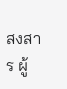สงสาร ผู้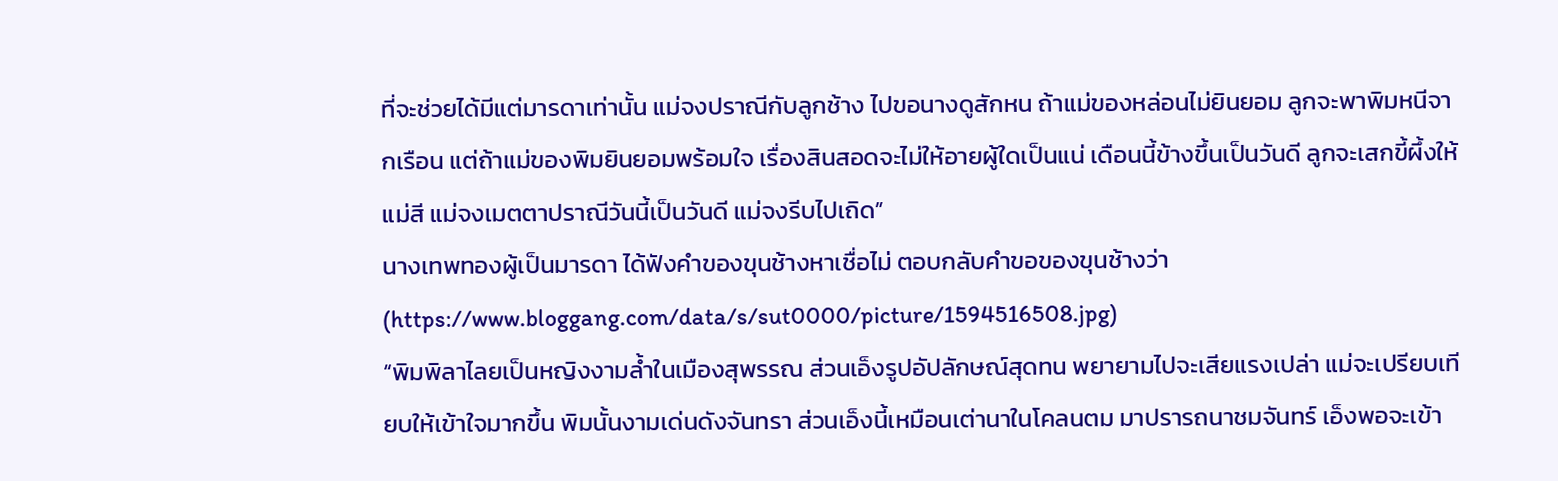ที่จะช่วยได้มีแต่มารดาเท่านั้น แม่จงปราณีกับลูกช้าง ไปขอนางดูสักหน ถ้าแม่ของหล่อนไม่ยินยอม ลูกจะพาพิมหนีจากเรือน แต่ถ้าแม่ของพิมยินยอมพร้อมใจ เรื่องสินสอดจะไม่ให้อายผู้ใดเป็นแน่ เดือนนี้ข้างขึ้นเป็นวันดี ลูกจะเสกขี้ผึ้งให้แม่สี แม่จงเมตตาปราณีวันนี้เป็นวันดี แม่จงรีบไปเถิด”
นางเทพทองผู้เป็นมารดา ได้ฟังคำของขุนช้างหาเชื่อไม่ ตอบกลับคำขอของขุนช้างว่า
(https://www.bloggang.com/data/s/sut0000/picture/1594516508.jpg)
“พิมพิลาไลยเป็นหญิงงามล้ำในเมืองสุพรรณ ส่วนเอ็งรูปอัปลักษณ์สุดทน พยายามไปจะเสียแรงเปล่า แม่จะเปรียบเทียบให้เข้าใจมากขึ้น พิมนั้นงามเด่นดังจันทรา ส่วนเอ็งนี้เหมือนเต่านาในโคลนตม มาปรารถนาชมจันทร์ เอ็งพอจะเข้า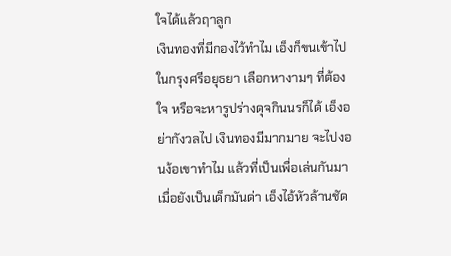ใจได้แล้วฤาลูก
เงินทองที่มีกองไว้ทำไม เอ็งก็ขนเข้าไปในกรุงศรีอยุธยา เลือกหางามๆ ที่ต้องใจ หรือจะหารูปร่างดุจกินนรก็ได้ เอ็งอย่ากังวลไป เงินทองมีมากมาย จะไปงอนง้อเขาทำไม แล้วที่เป็นเพื่อเล่นกันมา เมื่อยังเป็นเด็กมันด่า เอ็งไอ้หัวล้านชัด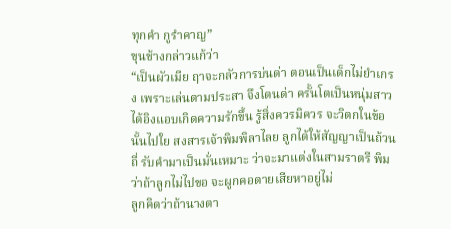ทุกคำ กูรำคาญ”
ขุนช้างกล่าวแก้ว่า
“เป็นผัวเมีย ฤาจะกลัวการบ่นด่า ตอนเป็นเด็กไม่ยำเกรง เพราะเล่นตามประสา จึงโดนด่า ครั้นโตเป็นหนุ่มสาว ได้อิงแอบเกิดความรักขึ้น รู้สิ่งควรมิควร จะวิตกในข้อนั้นไปใย สงสารเจ้าพิมพิลาไลย ลูกได้ให้สัญญาเป็นถ้วนถี่ รับคำมาเป็นมั่นเหมาะ ว่าจะมาแต่งในสามราตรี พิมว่าถ้าลูกไม่ไปขอ จะผูกคอตายเสียหาอยู่ไม่
ลูกคิดว่าถ้านางตา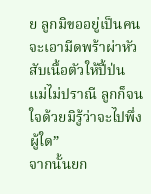ย ลูกมิขออยู่เป็นคน จะเอามีดพร้าผ่าหัว สับเนื้อตัวให้ปี้ป่น แม่ไม่ปราณี ลูกก็จนใจด้วยมิรู้ว่าจะไปพึ่งผู้ใด”
จากนั้นยก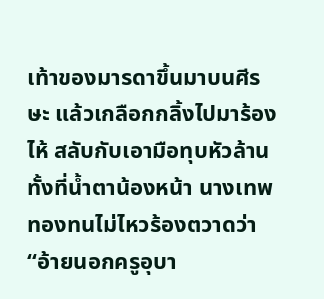เท้าของมารดาขึ้นมาบนศีรษะ แล้วเกลือกกลิ้งไปมาร้องไห้ สลับกับเอามือทุบหัวล้าน ทั้งที่น้ำตาน้องหน้า นางเทพทองทนไม่ไหวร้องตวาดว่า
“อ้ายนอกครูอุบา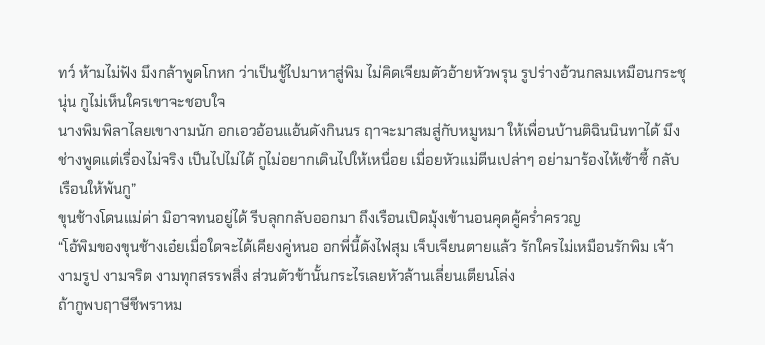ทว์ ห้ามไม่ฟัง มึงกล้าพูดโกหก ว่าเป็นชู้ไปมาหาสู่พิม ไม่คิดเจียมตัวอ้ายหัวพรุน รูปร่างอ้วนกลมเหมือนกระชุนุ่น กูไม่เห็นใครเขาจะชอบใจ
นางพิมพิลาไลยเขางามนัก อกเอวอ้อนแอ้นดังกินนร ฤาจะมาสมสู่กับหมูหมา ให้เพื่อนบ้านติฉินนินทาได้ มึงช่างพูดแต่เรื่องไม่จริง เป็นไปไม่ได้ กูไม่อยากเดินไปให้เหนื่อย เมื่อยหัวแม่ตีนเปล่าๆ อย่ามาร้องไห้เซ้าซี้ กลับเรือนให้พ้นกู”
ขุนช้างโดนแม่ด่า มิอาจทนอยู่ได้ รีบลุกกลับออกมา ถึงเรือนเปิดมุ้งเข้านอนคุดคู้คร่ำครวญ
“โอ้พิมของขุนช้างเอ๋ยเมื่อใดจะได้เคียงคู่หนอ อกพี่นี้ดังไฟสุม เจ็บเจียนตายแล้ว รักใครไม่เหมือนรักพิม เจ้างามรูป งามจริต งามทุกสรรพสิ่ง ส่วนตัวข้านั้นกระไรเลยหัวล้านเลี่ยนเตียนโล่ง
ถ้ากูพบฤาษีชีพราหม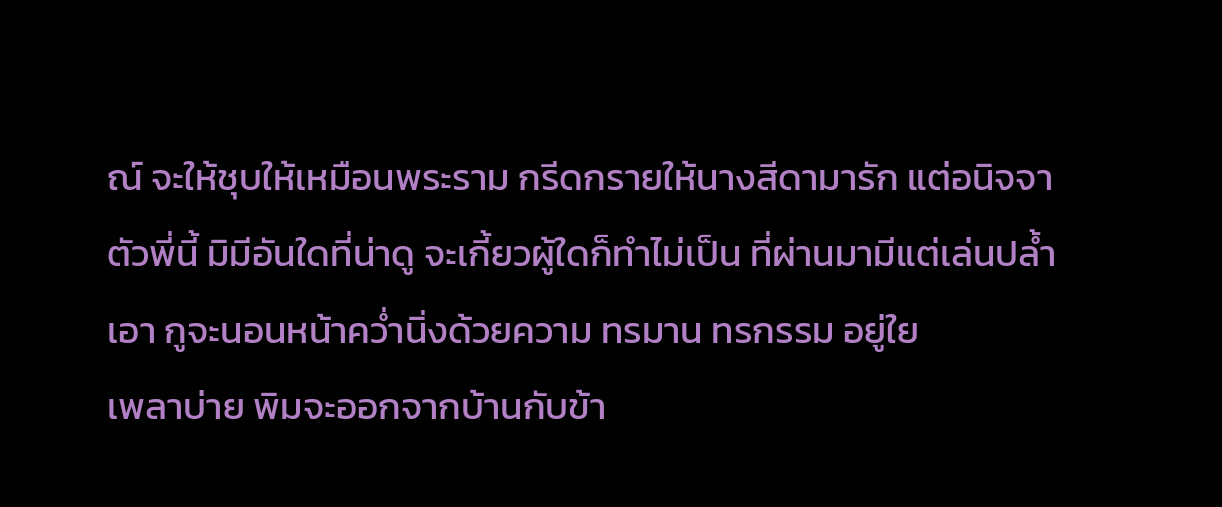ณ์ จะให้ชุบให้เหมือนพระราม กรีดกรายให้นางสีดามารัก แต่อนิจจาตัวพี่นี้ มิมีอันใดที่น่าดู จะเกี้ยวผู้ใดก็ทำไม่เป็น ที่ผ่านมามีแต่เล่นปล้ำเอา กูจะนอนหน้าคว่ำนิ่งด้วยความ ทรมาน ทรกรรม อยู่ใย
เพลาบ่าย พิมจะออกจากบ้านกับข้า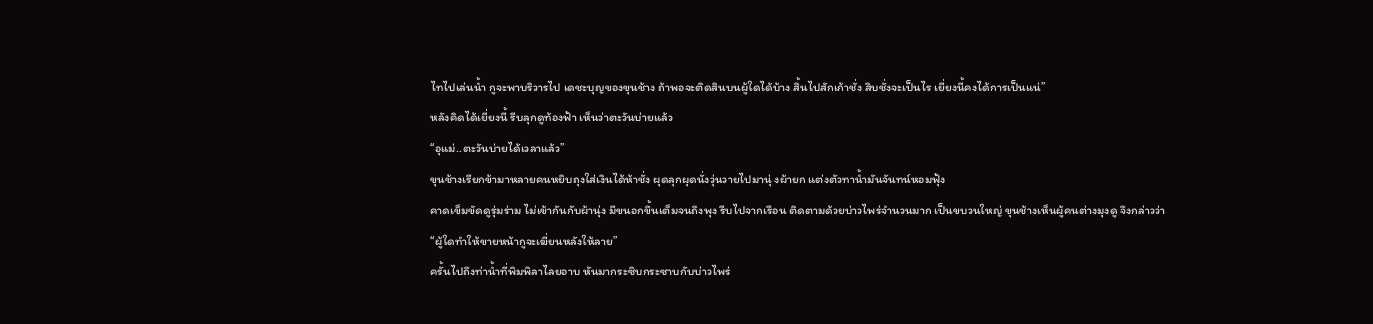ไทไปเล่นน้ำ กูจะพาบริวารไป เดชะบุญของขุนช้าง ถ้าพอจะติดสินบนผู้ใดได้บ้าง สิ้นไปสักเก้าชั่ง สิบชั่งจะเป็นไร เยี่ยงนี้คงได้การเป็นแน่”
หลังคิดได้เยี่ยงนี้ รีบลุกดูท้องฟ้า เห็นว่าตะวันบ่ายแล้ว
“อุแม่..ตะวันบ่ายได้เวลาแล้ว”
ขุนช้างเรียกข้ามาหลายคนหยิบถุงใส่เงินได้ห้าชั่ง ผุดลุกผุดนั่งวุ่นวายไปมานุ่ งผ้ายก แต่งตัวทาน้ำมันจันทน์หอมฟุ้ง
คาดเข็มขัดดูรุ่มร่าม ไม่เข้ากันกับผ้านุ่ง มีขนอกขึ้นเต็มจนถึงพุง รีบไปจากเรือน ติดตามด้วยบ่าวไพร่จำนวนมาก เป็นขบวนใหญ่ ขุนช้างเห็นผู้คนต่างมุงดู จึงกล่าวว่า
“ผู้ใดทำให้ขายหน้ากูจะเฆี่ยนหลังให้ลาย”
ครั้นไปถึงท่าน้ำที่พิมพิลาไลยอาบ หันมากระซิบกระซาบกับบ่าวไพร่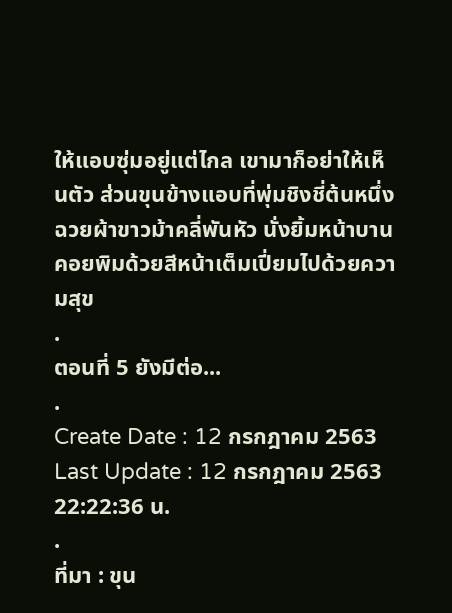ให้แอบซุ่มอยู่แต่ไกล เขามาก็อย่าให้เห็นตัว ส่วนขุนข้างแอบที่พุ่มชิงชี่ต้นหนึ่ง ฉวยผ้าขาวม้าคลี่พันหัว นั่งยิ้มหน้าบาน คอยพิมด้วยสีหน้าเต็มเปี่ยมไปด้วยความสุข
.
ตอนที่ 5 ยังมีต่อ...
.
Create Date : 12 กรกฎาคม 2563
Last Update : 12 กรกฎาคม 2563 22:22:36 น.
.
ที่มา : ขุน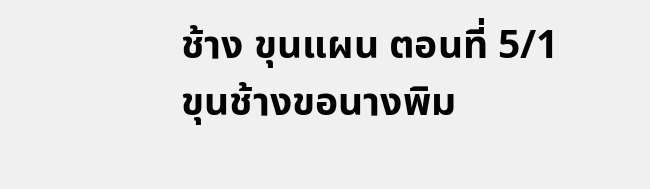ช้าง ขุนแผน ตอนที่ 5/1 ขุนช้างขอนางพิม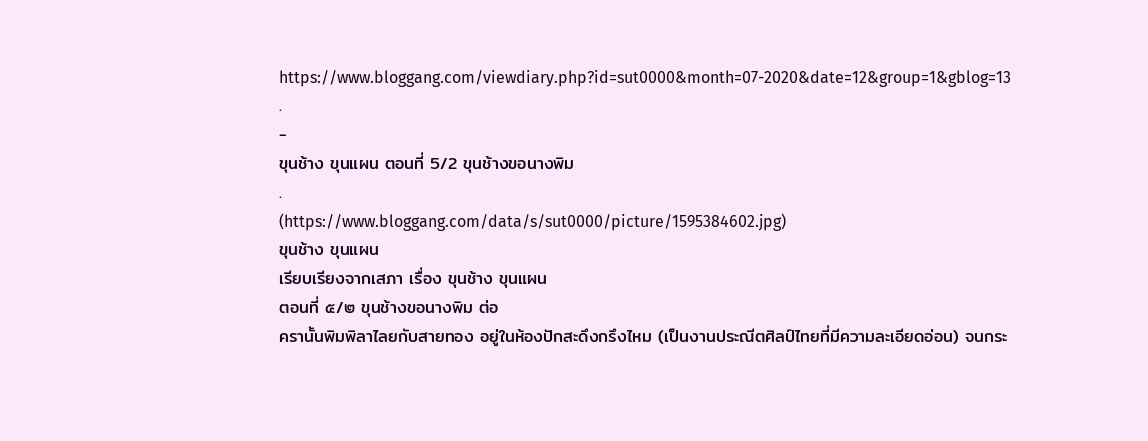https://www.bloggang.com/viewdiary.php?id=sut0000&month=07-2020&date=12&group=1&gblog=13
.
-
ขุนช้าง ขุนแผน ตอนที่ 5/2 ขุนช้างขอนางพิม
.
(https://www.bloggang.com/data/s/sut0000/picture/1595384602.jpg)
ขุนช้าง ขุนแผน
เรียบเรียงจากเสภา เรื่อง ขุนช้าง ขุนแผน
ตอนที่ ๕/๒ ขุนช้างขอนางพิม ต่อ
ครานั้นพิมพิลาไลยกับสายทอง อยู่ในห้องปักสะดึงกรึงไหม (เป็นงานประณีตศิลป์ไทยที่มีความละเอียดอ่อน) จนกระ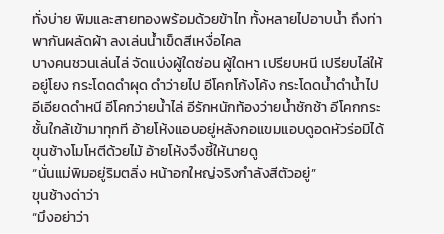ทั่งบ่าย พิมและสายทองพร้อมด้วยข้าไท ทั้งหลายไปอาบน้ำ ถึงท่าพากันผลัดผ้า ลงเล่นน้ำเข็ดสีเหงื่อไคล
บางคนชวนเล่นไล่ จัดแบ่งผู้ใดซ่อน ผู้ใดหา เปรียบหนี เปรียบไล่ให้อยู่โยง กระโดดดำผุด ดำว่ายไป อีโคกโก้งโค้ง กระโดดน้ำดำน้ำไป อีเอียดดำหนี อีโคกว่ายน้ำไล่ อีรักหนักท้องว่ายน้ำชักช้า อีโคกกระชั้นใกล้เข้ามาทุกที อ้ายโห้งแอบอยู่หลังกอแขมแอบดูอดหัวร่อมิได้ ขุนช้างโมโหตีด้วยไม้ อ้ายโห้งจึงชี้ให้นายดู
“นั่นแม่พิมอยู่ริมตลิ่ง หน้าอกใหญ่จริงกำลังสีตัวอยู่”
ขุนช้างด่าว่า
“มึงอย่าว่า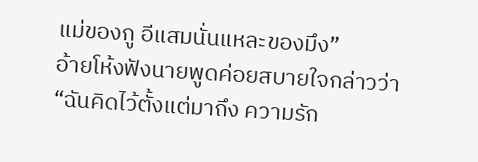แม่ของกู อีแสมนั่นแหละของมึง”
อ้ายโห้งฟังนายพูดค่อยสบายใจกล่าวว่า
“ฉันคิดไว้ตั้งแต่มาถึง ความรัก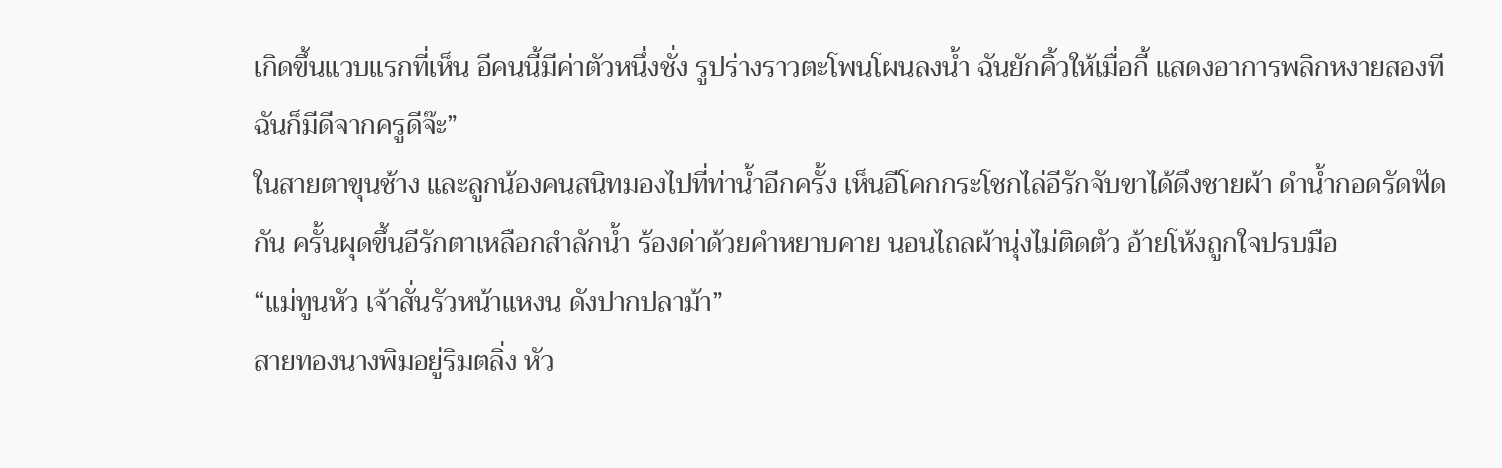เกิดขึ้นแวบแรกที่เห็น อีคนนี้มีค่าตัวหนึ่งชั่ง รูปร่างราวตะโพนโผนลงน้ำ ฉันยักคิ้วให้เมื่อกี้ แสดงอาการพลิกหงายสองที ฉันก็มีดีจากครูดีจ๊ะ”
ในสายตาขุนช้าง และลูกน้องคนสนิทมองไปที่ท่าน้ำอีกครั้ง เห็นอีโคกกระโชกไล่อีรักจับขาได้ดึงชายผ้า ดำน้ำกอดรัดฟัดกัน ครั้นผุดขึ้นอีรักตาเหลือกสำลักน้ำ ร้องด่าด้วยคำหยาบคาย นอนไถลผ้านุ่งไม่ติดตัว อ้ายโห้งถูกใจปรบมือ
“แม่ทูนหัว เจ้าสั่นรัวหน้าแหงน ดังปากปลาม้า”
สายทองนางพิมอยู่ริมตลิ่ง หัว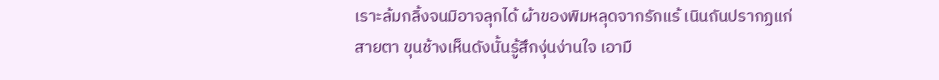เราะล้มกลิ้งจนมิอาจลุกได้ ผ้าของพิมหลุดจากรักแร้ เนินถันปรากฏแก่สายตา ขุนช้างเห็นดังนั้นรู้สึกงุ่นง่านใจ เอามื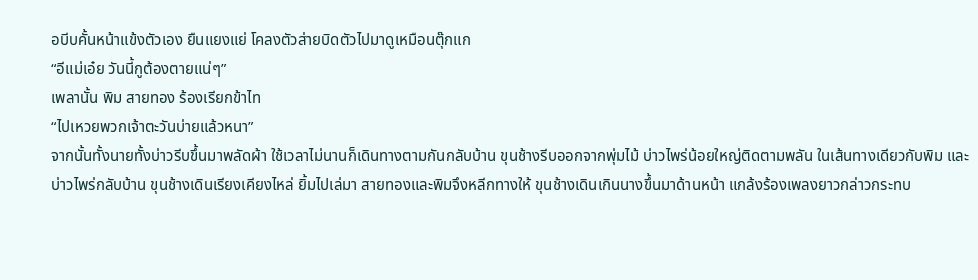อบีบคั้นหน้าแข้งตัวเอง ยืนแยงแย่ โคลงตัวส่ายบิดตัวไปมาดูเหมือนตุ๊กแก
“อีแม่เอ๋ย วันนี้กูต้องตายแน่ๆ”
เพลานั้น พิม สายทอง ร้องเรียกข้าไท
“ไปเหวยพวกเจ้าตะวันบ่ายแล้วหนา”
จากนั้นทั้งนายทั้งบ่าวรีบขึ้นมาพลัดผ้า ใช้เวลาไม่นานก็เดินทางตามกันกลับบ้าน ขุนช้างรีบออกจากพุ่มไม้ บ่าวไพร่น้อยใหญ่ติดตามพลัน ในเส้นทางเดียวกับพิม และบ่าวไพร่กลับบ้าน ขุนช้างเดินเรียงเคียงไหล่ ยิ้มไปเล่มา สายทองและพิมจึงหลีกทางให้ ขุนช้างเดินเกินนางขึ้นมาด้านหน้า แกล้งร้องเพลงยาวกล่าวกระทบ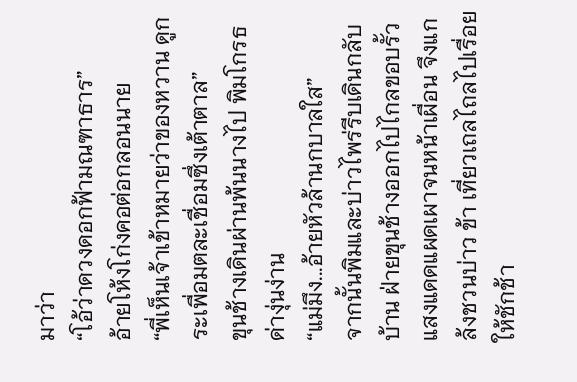มาว่า
“โอ้ว่าดวงดอกฟ้ามณฑาธาร”
อ้ายโห้งโก่งคอต่อกลอนนาย
“พี่เห็นเจ้าเข้าหมายว่าของหวาน ดูกระเพื่อมตละเชื่อมซึ่งเต้าตาล”
ขุนช้างเดินผ่านพ้นนางไป พิมโกรธด่างุ่นง่าน
“แม่มึง...อ้ายหัวล้านกบาลใส”
จากนั้นพิมและบ่าวไพร่รีบเดินกลับบ้าน ฝ่ายขุนช้างออกไปไกลขอบรั้ว แสงแดดแผดเผาจนหน้าเผื่อน จึงแกล้งชวนบ่าว ข้า เที่ยวเถลไถลไปเรื่อยให้ชักช้า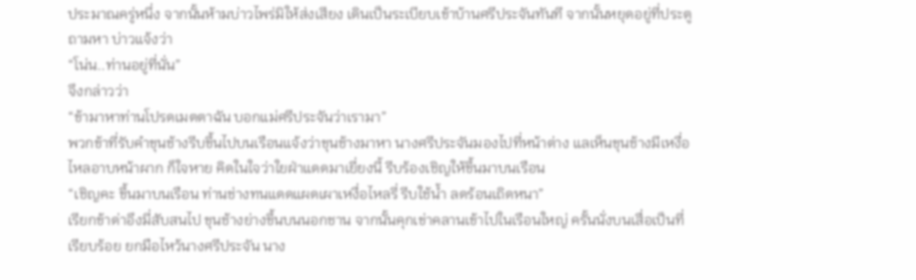ประมาณครู่หนึ่ง จากนั้นห้ามบ่าวไพร่มิให้ส่งเสียง เดินเป็นระเบียบเข้าบ้านศรีประจันทันที จากนั้นหยุดอยู่ที่ประตูถามหา บ่าวแจ้งว่า
“โน่น..ท่านอยู่ที่นั่น”
จึงกล่าวว่า
“ข้ามาหาท่านโปรดเมตตาฉัน บอกแม่ศรีประจันว่าเรามา”
พวกข้าที่รับคำขุนช้างรีบขึ้นไปบนเรือนแจ้งว่าขุนช้างมาหา นางศรีประจันมองไปที่หน้าต่าง แลเห็นขุนช้างมีเหงื่อไหลอาบหน้าผาก ก็ใจหาย คิดในใจว่าใยฝ่าแดดมาเยี่ยงนี้ รีบร้องเชิญให้ขึ้นมาบนเรือน
“เชิญคะ ขึ้นมาบนเรือน ท่านช่างทนแดดแผดเผาเหงื่อไหลรี่ รีบใช้น้ำ ลดร้อนเถิดหนา”
เรียกข้าด่าอึงมี่สับสนไป ขุนช้างย่างขึ้นบนนอกชาน จากนั้นคุกเข่าคลานเข้าไปในเรือนใหญ่ ครั้นนั่งบนเสื่อเป็นที่เรียบร้อย ยกมือไหว้นางศรีประจัน นาง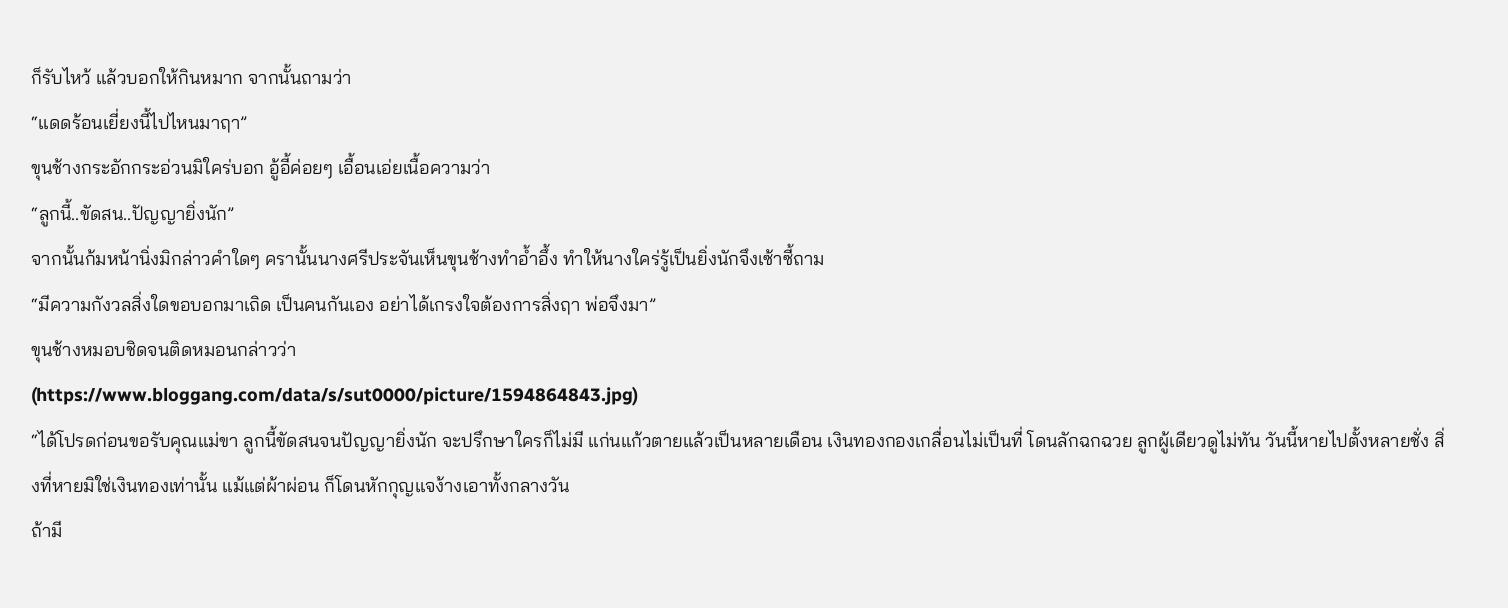ก็รับไหว้ แล้วบอกให้กินหมาก จากนั้นถามว่า
“แดดร้อนเยี่ยงนี้ไปไหนมาฤา”
ขุนช้างกระอักกระอ่วนมิใคร่บอก อู้อี้ค่อยๆ เอื้อนเอ่ยเนื้อความว่า
“ลูกนี้..ขัดสน..ปัญญายิ่งนัก”
จากนั้นก้มหน้านิ่งมิกล่าวคำใดๆ ครานั้นนางศรีประจันเห็นขุนช้างทำอ้ำอึ้ง ทำให้นางใคร่รู้เป็นยิ่งนักจึงเซ้าซี้ถาม
“มีความกังวลสิ่งใดขอบอกมาเถิด เป็นคนกันเอง อย่าได้เกรงใจต้องการสิ่งฤา พ่อจึงมา”
ขุนช้างหมอบชิดจนติดหมอนกล่าวว่า
(https://www.bloggang.com/data/s/sut0000/picture/1594864843.jpg)
“ได้โปรดก่อนขอรับคุณแม่ขา ลูกนี้ขัดสนจนปัญญายิ่งนัก จะปรึกษาใครก็ไม่มี แก่นแก้วตายแล้วเป็นหลายเดือน เงินทองกองเกลื่อนไม่เป็นที่ โดนลักฉกฉวย ลูกผู้เดียวดูไม่ทัน วันนี้หายไปตั้งหลายชั่ง สิ่งที่หายมิใช่เงินทองเท่านั้น แม้แต่ผ้าผ่อน ก็โดนหักกุญแจง้างเอาทั้งกลางวัน
ถ้ามี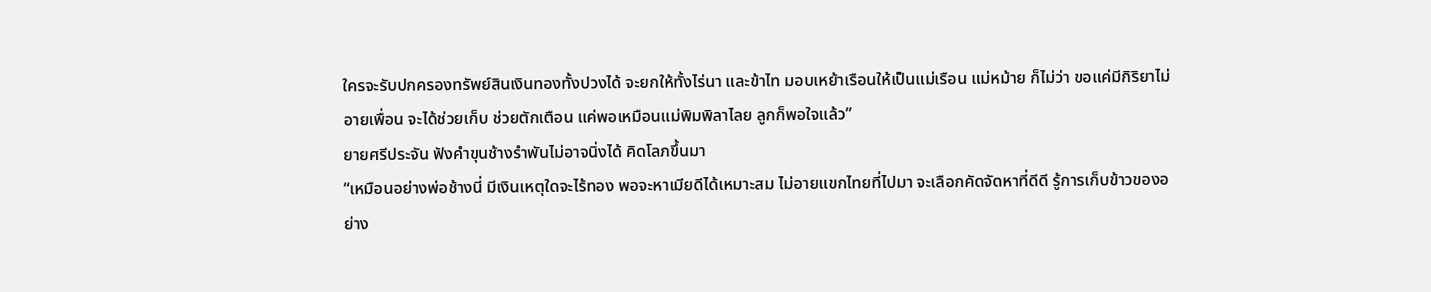ใครจะรับปกครองทรัพย์สินเงินทองทั้งปวงได้ จะยกให้ทั้งไร่นา และข้าไท มอบเหย้าเรือนให้เป็นแม่เรือน แม่หม้าย ก็ไม่ว่า ขอแค่มีกิริยาไม่อายเพื่อน จะได้ช่วยเก็บ ช่วยตักเตือน แค่พอเหมือนแม่พิมพิลาไลย ลูกก็พอใจแล้ว”
ยายศรีประจัน ฟังคำขุนช้างรำพันไม่อาจนิ่งได้ คิดโลภขึ้นมา
“เหมือนอย่างพ่อช้างนี่ มีเงินเหตุใดจะไร้ทอง พอจะหาเมียดีได้เหมาะสม ไม่อายแขกไทยที่ไปมา จะเลือกคัดจัดหาที่ดีดี รู้การเก็บข้าวของอย่าง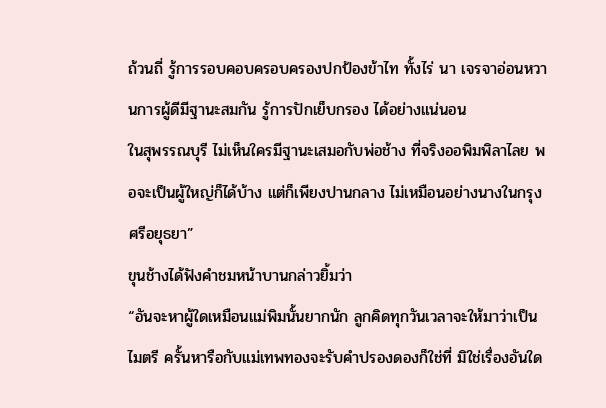ถ้วนถี่ รู้การรอบคอบครอบครองปกป้องข้าไท ทั้งไร่ นา เจรจาอ่อนหวานการผู้ดีมีฐานะสมกัน รู้การปักเย็บกรอง ได้อย่างแน่นอน
ในสุพรรณบุรี ไม่เห็นใครมีฐานะเสมอกับพ่อช้าง ที่จริงออพิมพิลาไลย พอจะเป็นผู้ใหญ่ก็ได้บ้าง แต่ก็เพียงปานกลาง ไม่เหมือนอย่างนางในกรุงศรีอยุธยา”
ขุนช้างได้ฟังคำชมหน้าบานกล่าวยิ้มว่า
“อันจะหาผู้ใดเหมือนแม่พิมนั้นยากนัก ลูกคิดทุกวันเวลาจะให้มาว่าเป็นไมตรี ครั้นหารือกับแม่เทพทองจะรับคำปรองดองก็ใช่ที่ มิใช่เรื่องอันใด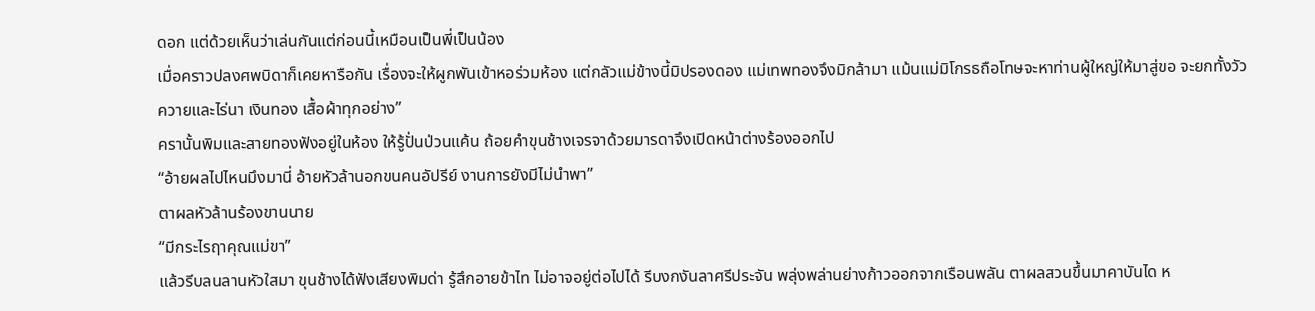ดอก แต่ด้วยเห็นว่าเล่นกันแต่ก่อนนี้เหมือนเป็นพี่เป็นน้อง
เมื่อคราวปลงศพบิดาก็เคยหารือกัน เรื่องจะให้ผูกพันเข้าหอร่วมห้อง แต่กลัวแม่ข้างนี้มิปรองดอง แม่เทพทองจึงมิกล้ามา แม้นแม่มิโกรธถือโทษจะหาท่านผู้ใหญ่ให้มาสู่ขอ จะยกทั้งวัวควายและไร่นา เงินทอง เสื้อผ้าทุกอย่าง”
ครานั้นพิมและสายทองฟังอยู่ในห้อง ให้รู้ปั่นป่วนแค้น ถ้อยคำขุนช้างเจรจาด้วยมารดาจึงเปิดหน้าต่างร้องออกไป
“อ้ายผลไปไหนมึงมานี่ อ้ายหัวล้านอกขนคนอัปรีย์ งานการยังมีไม่นำพา”
ตาผลหัวล้านร้องขานนาย
“มีกระไรฤาคุณแม่ขา”
แล้วรีบลนลานหัวใสมา ขุนช้างได้ฟังเสียงพิมด่า รู้สึกอายข้าไท ไม่อาจอยู่ต่อไปได้ รีบงกงันลาศรีประจัน พลุ่งพล่านย่างก้าวออกจากเรือนพลัน ตาผลสวนขึ้นมาคาบันได ห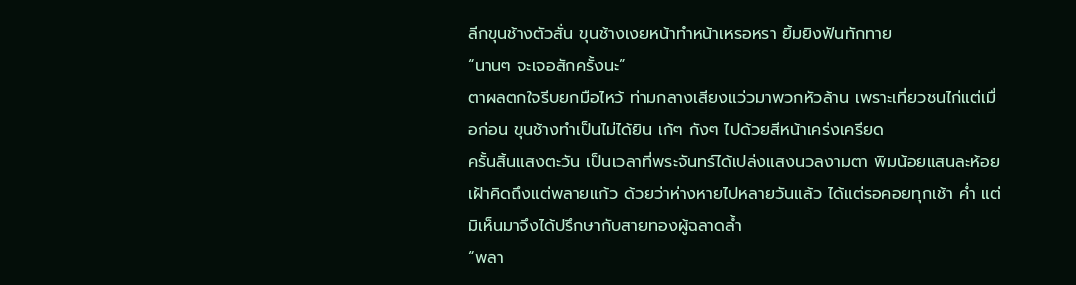ลีกขุนช้างตัวสั่น ขุนช้างเงยหน้าทำหน้าเหรอหรา ยิ้มยิงฟันทักทาย
“นานๆ จะเจอสักครั้งนะ”
ตาผลตกใจรีบยกมือไหว้ ท่ามกลางเสียงแว่วมาพวกหัวล้าน เพราะเที่ยวชนไก่แต่เมื่อก่อน ขุนช้างทำเป็นไม่ได้ยิน เก้ๆ กังๆ ไปด้วยสีหน้าเคร่งเครียด
ครั้นสิ้นแสงตะวัน เป็นเวลาที่พระจันทร์ได้เปล่งแสงนวลงามตา พิมน้อยแสนละห้อยเฝ้าคิดถึงแต่พลายแก้ว ด้วยว่าห่างหายไปหลายวันแล้ว ได้แต่รอคอยทุกเช้า ค่ำ แต่มิเห็นมาจึงได้ปรึกษากับสายทองผู้ฉลาดล้ำ
“พลา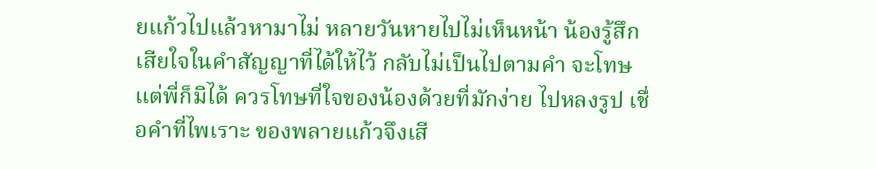ยแก้วไปแล้วหามาไม่ หลายวันหายไปไม่เห็นหน้า น้องรู้สึกเสียใจในคำสัญญาที่ได้ให้ไว้ กลับไม่เป็นไปตามคำ จะโทษแต่พี่ก็มิได้ ควรโทษที่ใจของน้องด้วยที่มักง่าย ไปหลงรูป เชื่อคำที่ไพเราะ ของพลายแก้วจึงเสี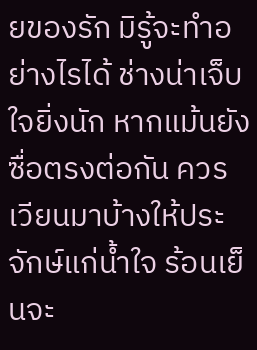ยของรัก มิรู้จะทำอย่างไรได้ ช่างน่าเจ็บใจยิ่งนัก หากแม้นยังซื่อตรงต่อกัน ควรเวียนมาบ้างให้ประจักษ์แก่น้ำใจ ร้อนเย็นจะ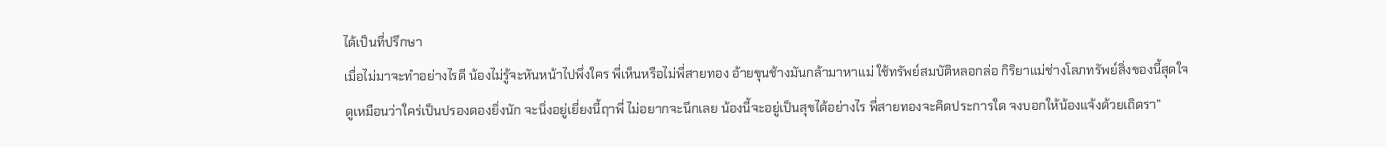ได้เป็นที่ปรึกษา
เมื่อไม่มาจะทำอย่างไรดี น้องไม่รู้จะหันหน้าไปพึ่งใคร พี่เห็นหรือไม่พี่สายทอง อ้ายขุนช้างมันกล้ามาหาแม่ ใช้ทรัพย์สมบัติหลอกล่อ กิริยาแม่ช่างโลภทรัพย์สิ่งของนี้สุดใจ
ดูเหมือนว่าใคร่เป็นปรองดองยิ่งนัก จะนิ่งอยู่เยี่ยงนี้ฤาพี่ ไม่อยากจะนึกเลย น้องนี้จะอยู่เป็นสุขได้อย่างไร พี่สายทองจะคิดประการใด จงบอกให้น้องแจ้งด้วยเถิดรา”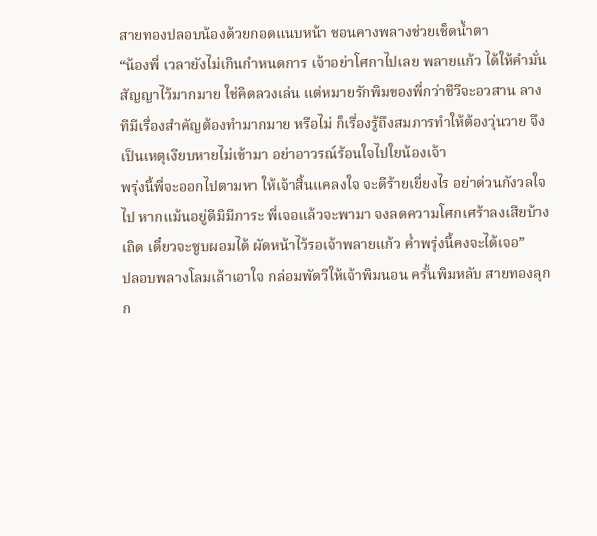สายทองปลอบน้องด้วยกอดแนบหน้า ชอนคางพลางช่วยเช็ดน้ำตา
“น้องพี่ เวลายังไม่เกินกำหนดการ เจ้าอย่าโศกาไปเลย พลายแก้ว ได้ให้คำมั่นสัญญาไว้มากมาย ใช่คิดลวงเล่น แต่หมายรักพิมของพี่กว่าชีวีจะอวสาน ลางทีมีเรื่องสำคัญต้องทำมากมาย หรือไม่ ก็เรื่องรู้ถึงสมภารทำให้ต้องวุ่นวาย จึงเป็นเหตุเงียบหายไม่เข้ามา อย่าอาวรณ์ร้อนใจไปใยน้องเจ้า
พรุ่งนี้พี่จะออกไปตามหา ให้เจ้าสิ้นแคลงใจ จะดีร้ายเยี่ยงไร อย่าด่วนกังวลใจไป หากแม้นอยู่ดีมิมีภาระ พี่เจอแล้วจะพามา จงลดความโศกเศร้าลงเสียบ้างเถิด เดี๋ยวจะซูบผอมได้ ผัดหน้าไว้รอเจ้าพลายแก้ว ค่ำพรุ่งนี้คงจะได้เจอ”
ปลอบพลางโลมเล้าเอาใจ กล่อมพัดวีให้เจ้าพิมนอน ครั้นพิมหลับ สายทองลุกก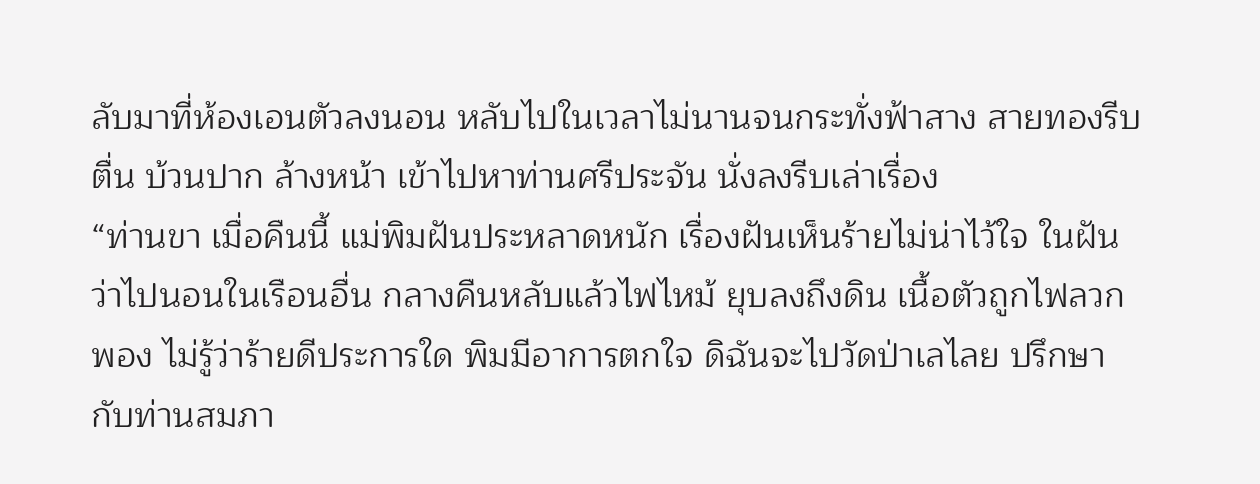ลับมาที่ห้องเอนตัวลงนอน หลับไปในเวลาไม่นานจนกระทั่งฟ้าสาง สายทองรีบตื่น บ้วนปาก ล้างหน้า เข้าไปหาท่านศรีประจัน นั่งลงรีบเล่าเรื่อง
“ท่านขา เมื่อคืนนี้ แม่พิมฝันประหลาดหนัก เรื่องฝันเห็นร้ายไม่น่าไว้ใจ ในฝันว่าไปนอนในเรือนอื่น กลางคืนหลับแล้วไฟไหม้ ยุบลงถึงดิน เนื้อตัวถูกไฟลวกพอง ไม่รู้ว่าร้ายดีประการใด พิมมีอาการตกใจ ดิฉันจะไปวัดป่าเลไลย ปรึกษากับท่านสมภา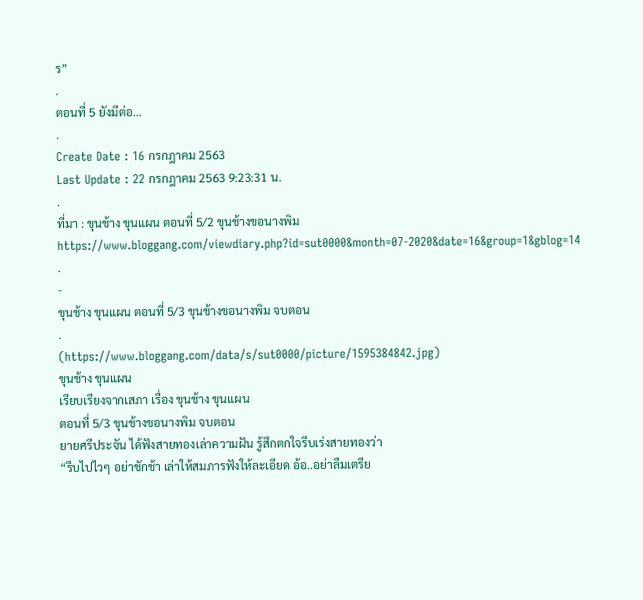ร”
.
ตอนที่ 5 ยังมีต่อ...
.
Create Date : 16 กรกฎาคม 2563
Last Update : 22 กรกฎาคม 2563 9:23:31 น.
.
ที่มา : ขุนช้าง ขุนแผน ตอนที่ 5/2 ขุนช้างขอนางพิม
https://www.bloggang.com/viewdiary.php?id=sut0000&month=07-2020&date=16&group=1&gblog=14
.
-
ขุนช้าง ขุนแผน ตอนที่ 5/3 ขุนช้างขอนางพิม จบตอน
.
(https://www.bloggang.com/data/s/sut0000/picture/1595384842.jpg)
ขุนช้าง ขุนแผน
เรียบเรียงจากเสภา เรื่อง ขุนช้าง ขุนแผน
ตอนที่ 5/3 ขุนช้างขอนางพิม จบตอน
ยายศรีประจัน ได้ฟังสายทองเล่าความฝัน รู้สึกตกใจรีบเร่งสายทองว่า
“รีบไปไวๆ อย่าชักช้า เล่าให้สมภารฟังให้ละเอียด อ้อ..อย่าลืมเตรีย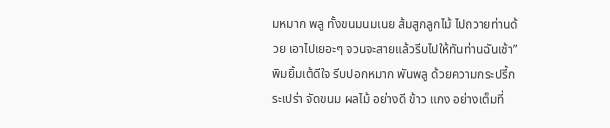มหมาก พลู ทั้งขนมนมเนย ส้มสูกลูกไม้ ไปถวายท่านด้วย เอาไปเยอะๆ จวนจะสายแล้วรีบไปให้ทันท่านฉันเช้า”
พิมยิ้มเต้ดีใจ รีบปอกหมาก พันพลู ด้วยความกระปรี้กระเปร่า จัดขนม ผลไม้ อย่างดี ข้าว แกง อย่างเต็มที่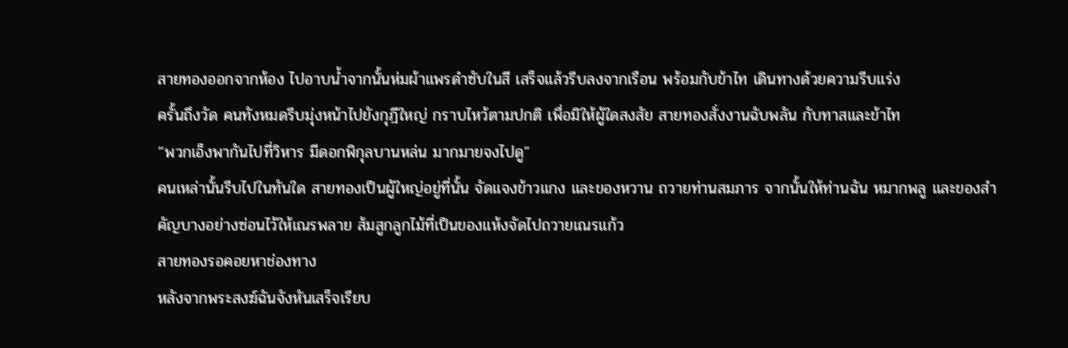สายทองออกจากห้อง ไปอาบน้ำจากนั้นห่มผ้าแพรดำซับในสี เสร็จแล้วรีบลงจากเรือน พร้อมกับข้าไท เดินทางด้วยความรีบแร่ง
ครั้นถึงวัด คนทังหมดรีบมุ่งหน้าไปยังกุฎีใหญ่ กราบไหว้ตามปกติ เพื่อมิให้ผู้ใดสงสัย สายทองสั่งงานฉับพลัน กับทาสและข้าไท
“พวกเอ็งพากันไปที่วิหาร มีดอกพิกุลบานหล่น มากมายจงไปดู”
คนเหล่านั้นรีบไปในทันใด สายทองเป็นผู้ใหญ่อยู่ที่นั้น จัดแจงข้าวแกง และของหวาน ถวายท่านสมภาร จากนั้นให้ท่านฉัน หมากพลู และของสำคัญบางอย่างซ่อนไว้ให้เณรพลาย ส้มสูกลูกไม้ที่เป็นของแห้งจัดไปถวายเณรแก้ว
สายทองรอคอยหาช่องทาง
หลังจากพระสงฆ์ฉันจังหันเสร็จเรียบ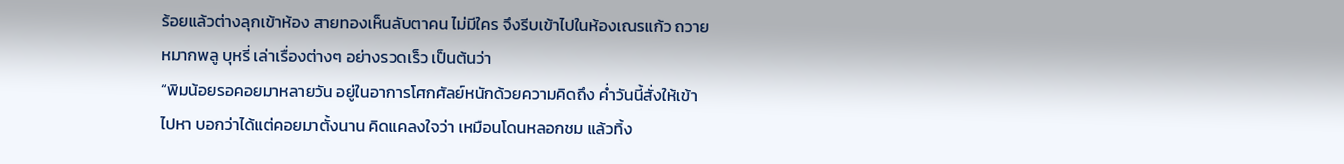ร้อยแล้วต่างลุกเข้าห้อง สายทองเห็นลับตาคน ไม่มีใคร จึงรีบเข้าไปในห้องเณรแก้ว ถวายหมากพลู บุหรี่ เล่าเรื่องต่างๆ อย่างรวดเร็ว เป็นต้นว่า
“พิมน้อยรอคอยมาหลายวัน อยู่ในอาการโศกศัลย์หนักด้วยความคิดถึง ค่ำวันนี้สั่งให้เข้าไปหา บอกว่าได้แต่คอยมาตั้งนาน คิดแคลงใจว่า เหมือนโดนหลอกชม แล้วทิ้ง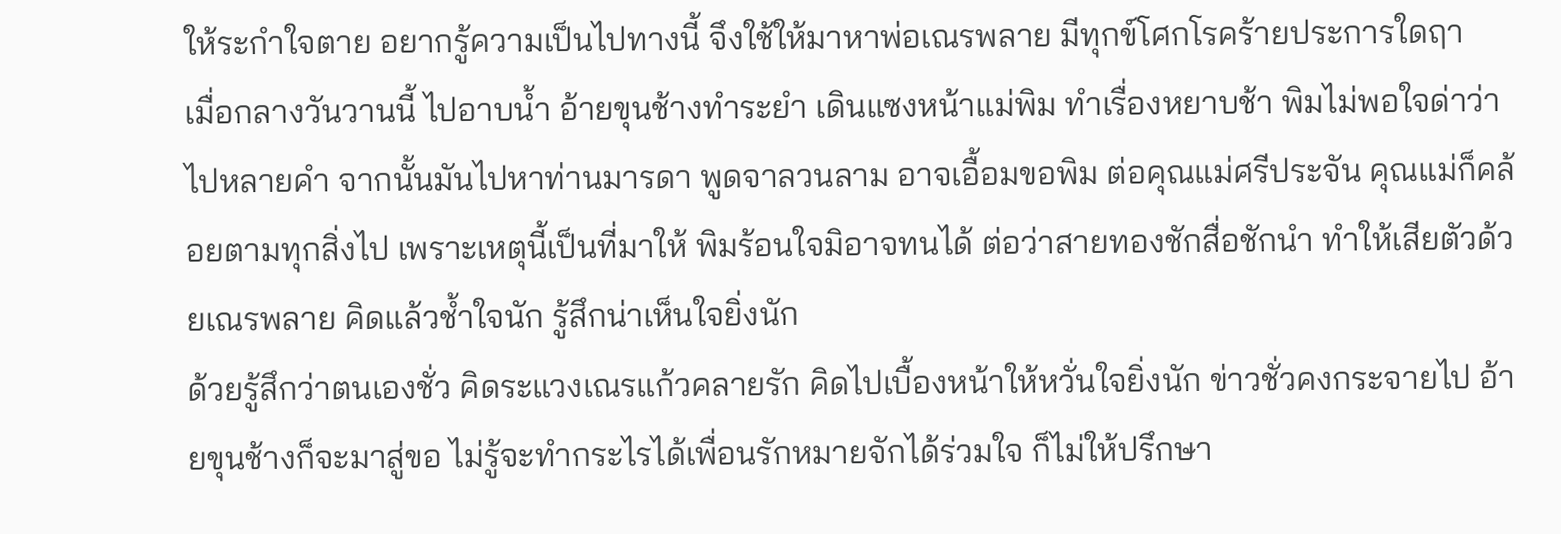ให้ระกำใจตาย อยากรู้ความเป็นไปทางนี้ จึงใช้ให้มาหาพ่อเณรพลาย มีทุกข์โศกโรคร้ายประการใดฤา
เมื่อกลางวันวานนี้ ไปอาบน้ำ อ้ายขุนช้างทำระยำ เดินแซงหน้าแม่พิม ทำเรื่องหยาบช้า พิมไม่พอใจด่าว่าไปหลายคำ จากนั้นมันไปหาท่านมารดา พูดจาลวนลาม อาจเอื้อมขอพิม ต่อคุณแม่ศรีประจัน คุณแม่ก็คล้อยตามทุกสิ่งไป เพราะเหตุนี้เป็นที่มาให้ พิมร้อนใจมิอาจทนได้ ต่อว่าสายทองชักสื่อชักนำ ทำให้เสียตัวด้วยเณรพลาย คิดแล้วช้ำใจนัก รู้สึกน่าเห็นใจยิ่งนัก
ด้วยรู้สึกว่าตนเองชั่ว คิดระแวงเณรแก้วคลายรัก คิดไปเบื้องหน้าให้หวั่นใจยิ่งนัก ข่าวชั่วคงกระจายไป อ้ายขุนช้างก็จะมาสู่ขอ ไม่รู้จะทำกระไรได้เพื่อนรักหมายจักได้ร่วมใจ ก็ไม่ให้ปรึกษา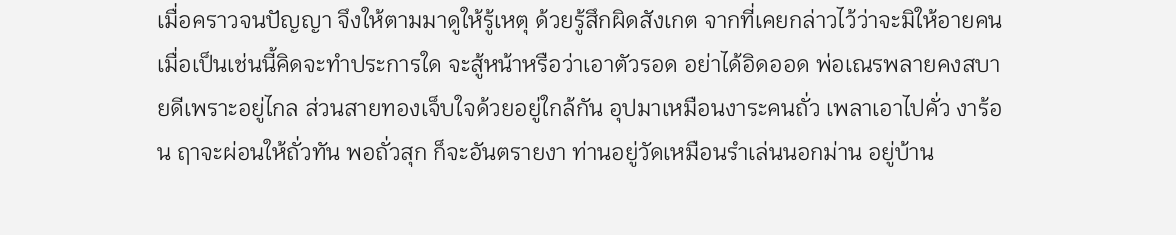เมื่อคราวจนปัญญา จึงให้ตามมาดูให้รู้เหตุ ด้วยรู้สึกผิดสังเกต จากที่เคยกล่าวไว้ว่าจะมิให้อายคน
เมื่อเป็นเช่นนี้คิดจะทำประการใด จะสู้หน้าหรือว่าเอาตัวรอด อย่าได้อิดออด พ่อเณรพลายคงสบายดีเพราะอยู่ไกล ส่วนสายทองเจ็บใจด้วยอยู่ใกล้กัน อุปมาเหมือนงาระคนถั่ว เพลาเอาไปคั่ว งาร้อน ฤาจะผ่อนให้ถั่วทัน พอถั่วสุก ก็จะอันตรายงา ท่านอยู่วัดเหมือนรำเล่นนอกม่าน อยู่บ้าน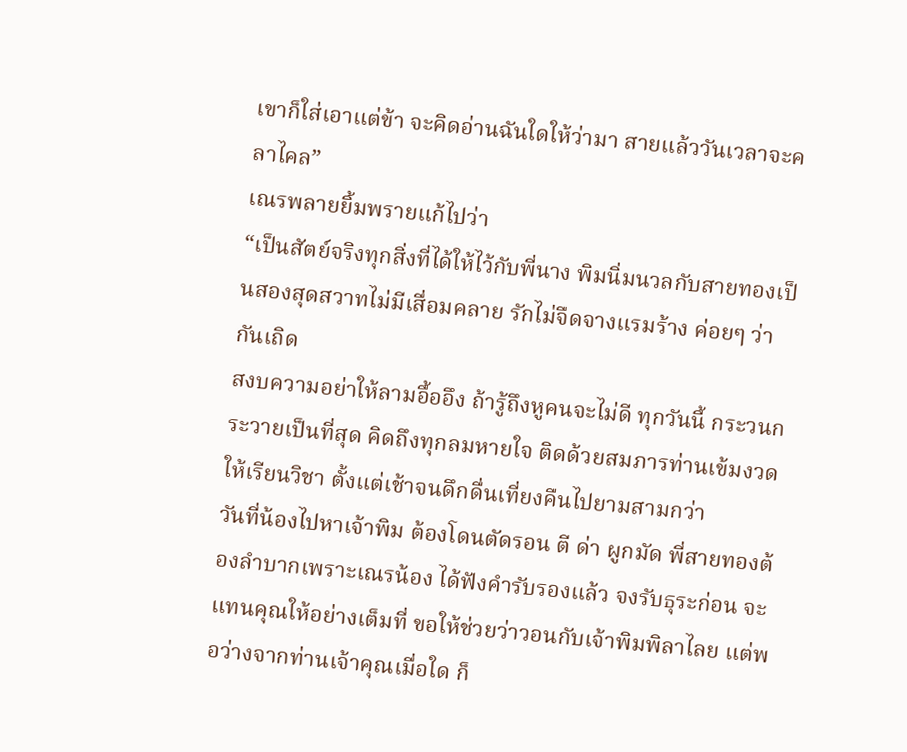เขาก็ใส่เอาแต่ข้า จะคิดอ่านฉันใดให้ว่ามา สายแล้ววันเวลาจะคลาไคล”
เณรพลายยิ้มพรายแก้ไปว่า
“เป็นสัตย์จริงทุกสิ่งที่ได้ให้ไว้กับพี่นาง พิมนิ่มนวลกับสายทองเป็นสองสุดสวาทไม่มีเสื่อมคลาย รักไม่จืดจางแรมร้าง ค่อยๆ ว่ากันเถิด
สงบความอย่าให้ลามอื้ออึง ถ้ารู้ถึงหูคนจะไม่ดี ทุกวันนี้ กระวนกระวายเป็นที่สุด คิดถึงทุกลมหายใจ ติดด้วยสมภารท่านเข้มงวดให้เรียนวิชา ตั้งแต่เช้าจนดึกดื่นเที่ยงคืนไปยามสามกว่า
วันที่น้องไปหาเจ้าพิม ต้องโดนตัดรอน ตี ด่า ผูกมัด พี่สายทองต้องลำบากเพราะเณรน้อง ได้ฟังคำรับรองแล้ว จงรับธุระก่อน จะแทนคุณให้อย่างเต็มที่ ขอให้ช่วยว่าวอนกับเจ้าพิมพิลาไลย แต่พอว่างจากท่านเจ้าคุณเมื่อใด ก็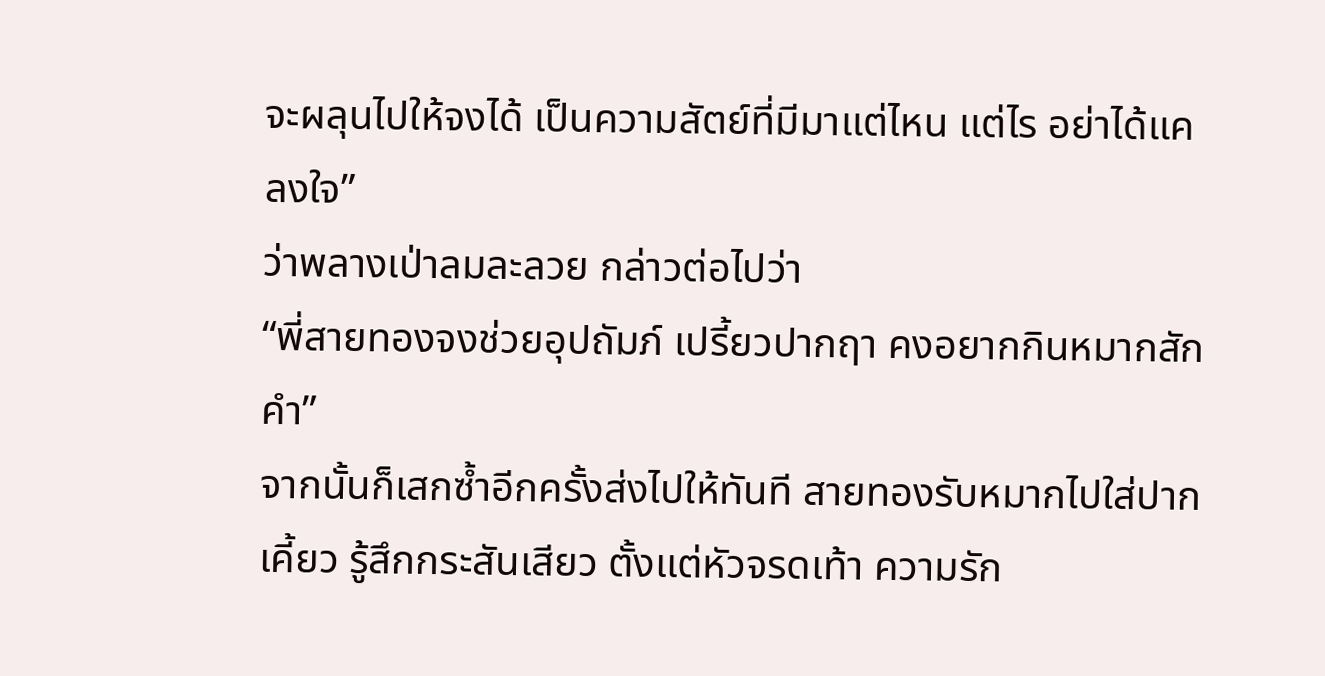จะผลุนไปให้จงได้ เป็นความสัตย์ที่มีมาแต่ไหน แต่ไร อย่าได้แคลงใจ”
ว่าพลางเป่าลมละลวย กล่าวต่อไปว่า
“พี่สายทองจงช่วยอุปถัมภ์ เปรี้ยวปากฤา คงอยากกินหมากสักคำ”
จากนั้นก็เสกซ้ำอีกครั้งส่งไปให้ทันที สายทองรับหมากไปใส่ปากเคี้ยว รู้สึกกระสันเสียว ตั้งแต่หัวจรดเท้า ความรัก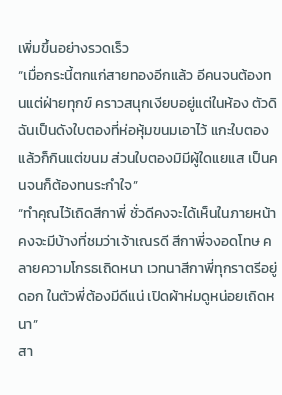เพิ่มขึ้นอย่างรวดเร็ว
“เมื่อกระนี้ตกแก่สายทองอีกแล้ว อีคนจนต้องทนแต่ฝ่ายทุกข์ คราวสนุกเงียบอยู่แต่ในห้อง ตัวดิฉันเป็นดังใบตองที่ห่อหุ้มขนมเอาไว้ แกะใบตองแล้วก็กินแต่ขนม ส่วนใบตองมิมีผู้ใดแยแส เป็นคนจนก็ต้องทนระกำใจ”
“ทำคุณไว้เถิดสีกาพี่ ชั่วดีคงจะได้เห็นในภายหน้า คงจะมีบ้างที่ชมว่าเจ้าเณรดี สีกาพี่จงอดโทษ คลายความโกรธเถิดหนา เวทนาสีกาพี่ทุกราตรีอยู่ดอก ในตัวพี่ต้องมีดีแน่ เปิดผ้าห่มดูหน่อยเถิดหนา”
สา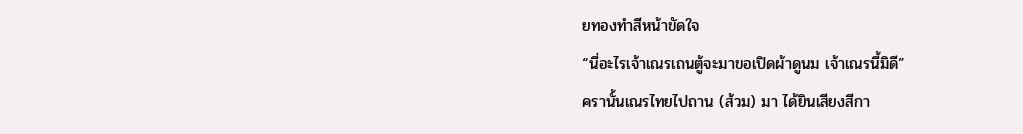ยทองทำสีหน้าขัดใจ
“นี่อะไรเจ้าเณรเถนตู้จะมาขอเปิดผ้าดูนม เจ้าเณรนี้มิดี”
ครานั้นเณรไทยไปถาน (ส้วม) มา ได้ยินเสียงสีกา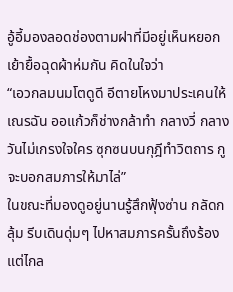อู้อี้มองลอดช่องตามฝาที่มีอยู่เห็นหยอกเย้ายื้อฉุดผ้าห่มกัน คิดในใจว่า
“เอวกลมนมโตดูดี อีตายโหงมาประเคนให้เณรฉัน ออแก้วก็ช่างกล้าทำ กลางวี่ กลางวันไม่เกรงใจใคร ซุกซนบนกุฎีทำวิตถาร กูจะบอกสมภารให้มาไล่”
ในขณะที่มองดูอยู่นานรู้สึกฟุ้งซ่าน กลัดกลุ้ม รีบเดินดุ่มๆ ไปหาสมภารครั้นถึงร้องแต่ไกล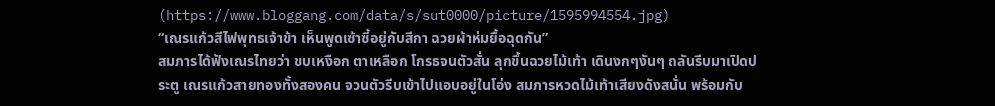(https://www.bloggang.com/data/s/sut0000/picture/1595994554.jpg)
“เณรแก้วสีไฟพุทธเจ้าข้า เห็นพูดเซ้าซี้อยู่กับสีกา ฉวยผ้าห่มยื้อฉุดกัน”
สมภารได้ฟังเณรไทยว่า ขบเหงือก ตาเหลือก โกรธจนตัวสั่น ลุกขึ้นฉวยไม้เท้า เดินงกๆงันๆ ถลันรีบมาเปิดประตู เณรแก้วสายทองทั้งสองคน จวนตัวรีบเข้าไปแอบอยู่ในโอ่ง สมภารหวดไม้เท้าเสียงดังสนั่น พร้อมกับ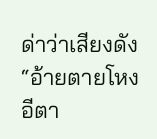ด่าว่าเสียงดัง
“อ้ายตายโหง อีตา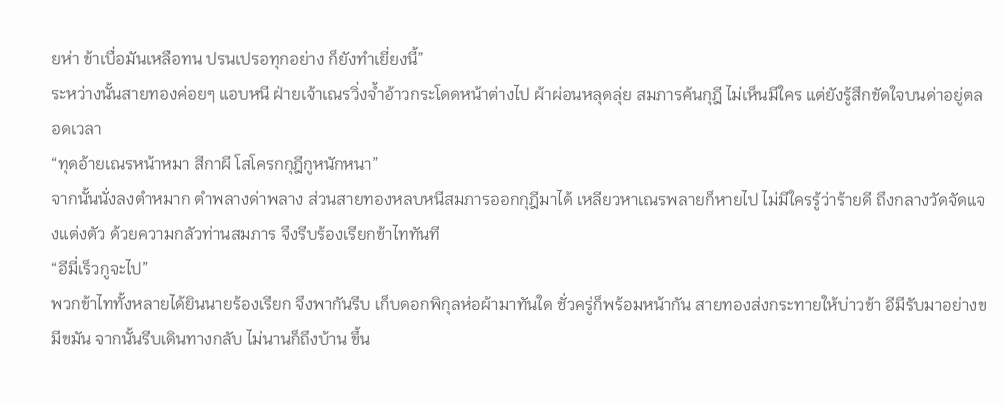ยห่า ข้าเบื่อมันเหลือทน ปรนเปรอทุกอย่าง ก็ยังทำเยี่ยงนี้”
ระหว่างนั้นสายทองค่อยๆ แอบหนี ฝ่ายเจ้าเณรวิ่งจ้ำอ้าวกระโดดหน้าต่างไป ผ้าผ่อนหลุดลุ่ย สมภารค้นกุฎี ไม่เห็นมีใคร แต่ยังรู้สึกขัดใจบนด่าอยู่ตลอดเวลา
“ทุดอ้ายเณรหน้าหมา สีกาผี โสโครกกุฎีกูหนักหนา”
จากนั้นนั่งลงตำหมาก ตำพลางด่าพลาง ส่วนสายทองหลบหนีสมภารออกกุฎีมาได้ เหลียวหาเณรพลายก็หายไป ไม่มีใครรู้ว่าร้ายดี ถึงกลางวัดจัดแจงแต่งตัว ด้วยความกลัวท่านสมภาร จึงรีบร้องเรียกข้าไททันที
“อีมี่เร็วกูจะไป”
พวกข้าไททั้งหลายได้ยินนายร้องเรียก จึงพากันรีบ เก็บดอกพิกุลห่อผ้ามาทันใด ชั่วครู่ก็พร้อมหน้ากัน สายทองส่งกระทายให้บ่าวข้า อีมีรับมาอย่างขมีขมัน จากนั้นรีบเดินทางกลับ ไม่นานก็ถึงบ้าน ขึ้น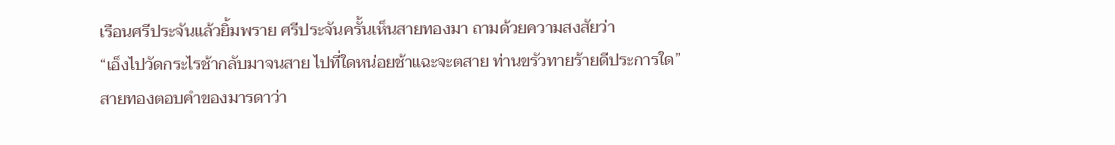เรือนศรีประจันแล้วยิ้มพราย ศรีประจันครั้นเห็นสายทองมา ถามด้วยความสงสัยว่า
“เอ็งไปวัดกระไรช้ากลับมาจนสาย ไปที่ใดหน่อยช้าแฉะจะตสาย ท่านขรัวทายร้ายดีประการใด”
สายทองตอบคำของมารดาว่า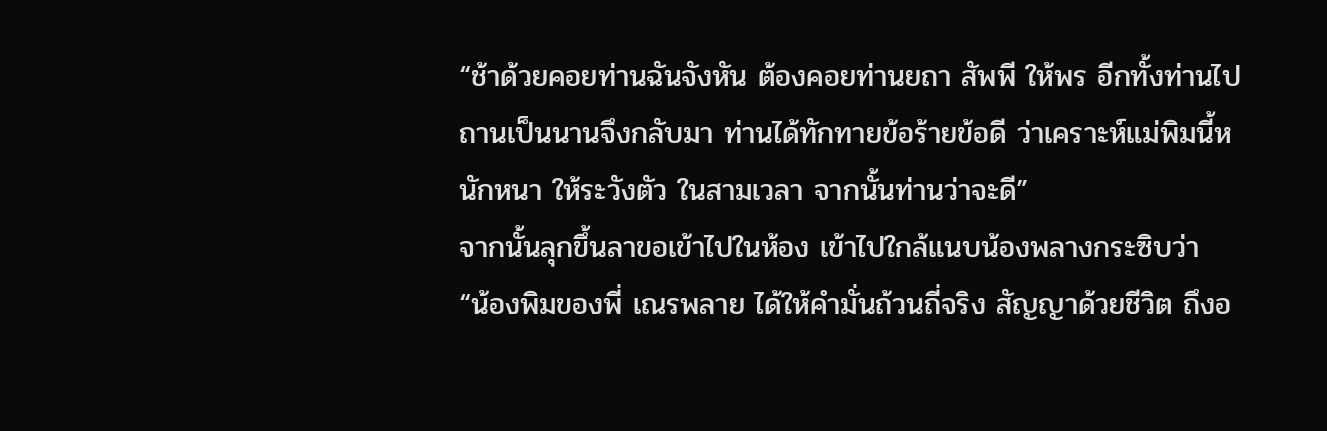“ช้าด้วยคอยท่านฉันจังหัน ต้องคอยท่านยถา สัพพี ให้พร อีกทั้งท่านไปถานเป็นนานจึงกลับมา ท่านได้ทักทายข้อร้ายข้อดี ว่าเคราะห์แม่พิมนี้หนักหนา ให้ระวังตัว ในสามเวลา จากนั้นท่านว่าจะดี”
จากนั้นลุกขึ้นลาขอเข้าไปในห้อง เข้าไปใกล้แนบน้องพลางกระซิบว่า
“น้องพิมของพี่ เณรพลาย ได้ให้คำมั่นถ้วนถี่จริง สัญญาด้วยชีวิต ถึงอ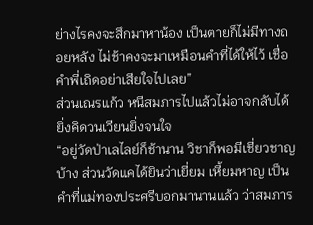ย่างไรคงจะสึกมาหาน้อง เป็นตายก็ไม่มีทางถอยหลัง ไม่ช้าคงจะมาเหมือนคำที่ได้ให้ไว้ เชื่อคำพี่เถิดอย่าเสียใจไปเลย”
ส่วนเณรแก้ว หนีสมภารไปแล้วไม่อาจกลับได้ ยิ่งคิดวนเวียนยิ่งจนใจ
“อยู่วัดป่าเลไลย์ก็ช้านาน วิชาก็พอมีเชี่ยวชาญบ้าง ส่วนวัดแคได้ยินว่าเยี่ยม เหี้ยมหาญ เป็นคำที่แม่ทองประศรีบอกมานานแล้ว ว่าสมภาร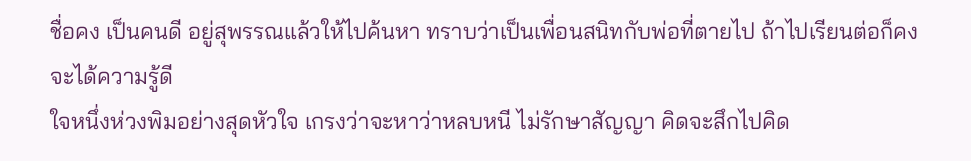ชื่อคง เป็นคนดี อยู่สุพรรณแล้วให้ไปค้นหา ทราบว่าเป็นเพื่อนสนิทกับพ่อที่ตายไป ถ้าไปเรียนต่อก็คงจะได้ความรู้ดี
ใจหนึ่งห่วงพิมอย่างสุดหัวใจ เกรงว่าจะหาว่าหลบหนี ไม่รักษาสัญญา คิดจะสึกไปคิด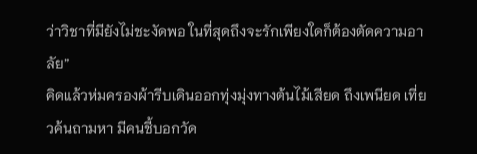ว่าวิชาที่มียังไม่ชะงัดพอ ในที่สุดถึงจะรักเพียงใดก็ต้องตัดความอาลัย”
คิดแล้วห่มครองผ้ารีบเดินออกทุ่งมุ่งทางต้นไม้เสียด ถึงเพนียด เที่ยวค้นถามหา มีคนชี้บอกวัด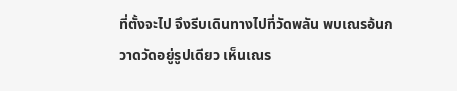ที่ตั้งจะไป จึงรีบเดินทางไปที่วัดพลัน พบเณรอ้นกวาดวัดอยู่รูปเดียว เห็นเณร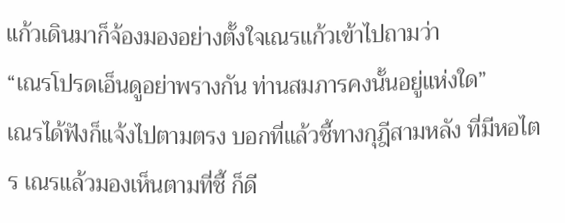แก้วเดินมาก็จ้องมองอย่างตั้งใจเณรแก้วเข้าไปถามว่า
“เณรโปรดเอ็นดูอย่าพรางกัน ท่านสมภารคงนั้นอยู่แห่งใด”
เณรได้ฟังก็แจ้งไปตามตรง บอกที่แล้วชี้ทางกุฎีสามหลัง ที่มีหอไตร เณรแล้วมองเห็นตามที่ชี้ ก็ดี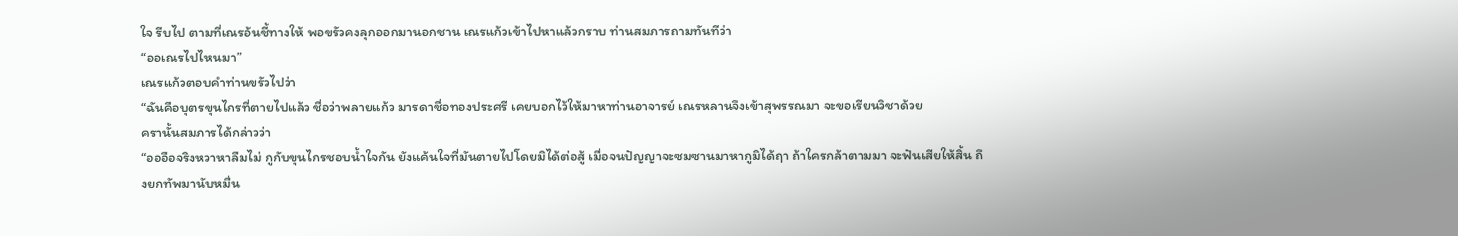ใจ รีบไป ตามที่เณรอ้นชี้ทางให้ พอขรัวคงลุกออกมานอกชาน เณรแก้วเข้าไปหาแล้วกราบ ท่านสมภารถามทันทีว่า
“ออเณรไปไหนมา”
เณรแก้วตอบคำท่านขรัวไปว่า
“ฉันคือบุตรขุนไกรที่ตายไปแล้ว ชื่อว่าพลายแก้ว มารดาชื่อทองประศรี เคยบอกไว้ให้มาหาท่านอาจารย์ เณรหลานจึงเข้าสุพรรณมา จะขอเรียนวิชาด้วย
ครานั้นสมภารได้กล่าวว่า
“อออือจริงหวาหาลืมไม่ กูกับขุนไกรชอบน้ำใจกัน ยังแค้นใจที่มันตายไปโดยมิได้ต่อสู้ เมื่อจนปัญญาจะซมซานมาหากูมิได้ฤา ถ้าใครกล้าตามมา จะฟันเสียให้สิ้น ถึงยกทัพมานับหมื่น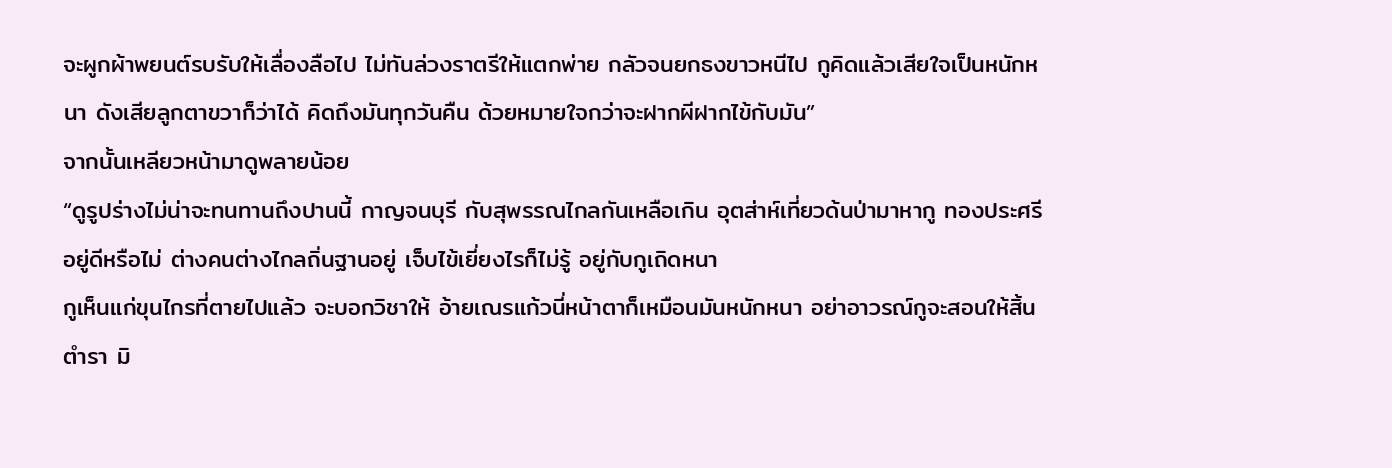จะผูกผ้าพยนต์รบรับให้เลื่องลือไป ไม่ทันล่วงราตรีให้แตกพ่าย กลัวจนยกธงขาวหนีไป กูคิดแล้วเสียใจเป็นหนักหนา ดังเสียลูกตาขวาก็ว่าได้ คิดถึงมันทุกวันคืน ด้วยหมายใจกว่าจะฝากผีฝากไข้กับมัน”
จากนั้นเหลียวหน้ามาดูพลายน้อย
“ดูรูปร่างไม่น่าจะทนทานถึงปานนี้ กาญจนบุรี กับสุพรรณไกลกันเหลือเกิน อุตส่าห์เที่ยวด้นป่ามาหากู ทองประศรีอยู่ดีหรือไม่ ต่างคนต่างไกลถิ่นฐานอยู่ เจ็บไข้เยี่ยงไรก็ไม่รู้ อยู่กับกูเถิดหนา
กูเห็นแก่ขุนไกรที่ตายไปแล้ว จะบอกวิชาให้ อ้ายเณรแก้วนี่หน้าตาก็เหมือนมันหนักหนา อย่าอาวรณ์กูจะสอนให้สิ้นตำรา มิ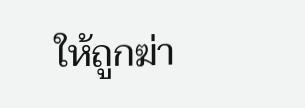ให้ถูกฆ่า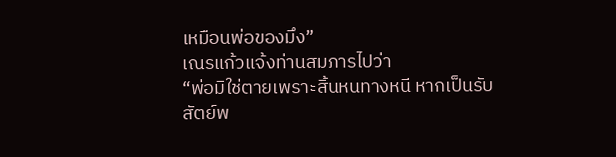เหมือนพ่อของมึง”
เณรแก้วแจ้งท่านสมภารไปว่า
“พ่อมิใช่ตายเพราะสิ้นหนทางหนี หากเป็นรับสัตย์พ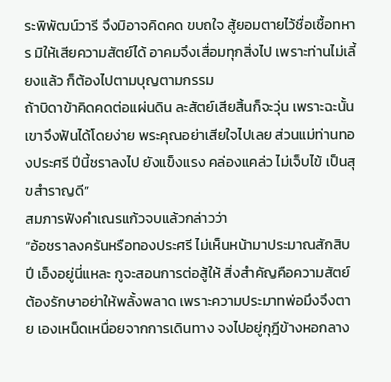ระพิพัฒน์วารี จึงมิอาจคิดคด ขบถใจ สู้ยอมตายไว้ชื่อเชื้อทหาร มิให้เสียความสัตย์ได้ อาคมจึงเสื่อมทุกสิ่งไป เพราะท่านไม่เลี้ยงแล้ว ก็ต้องไปตามบุญตามกรรม
ถ้าบิดาข้าคิดคดต่อแผ่นดิน ละสัตย์เสียสิ้นก็จะวุ่น เพราะฉะนั้นเขาจึงฟันได้โดยง่าย พระคุณอย่าเสียใจไปเลย ส่วนแม่ท่านทองประศรี ปีนี้ชราลงไป ยังแข็งแรง คล่องแคล่ว ไม่เจ็บไข้ เป็นสุขสำราญดี”
สมภารฟังคำเณรแก้วจบแล้วกล่าวว่า
“อ้อชราลงครันหรือทองประศรี ไม่เห็นหน้ามาประมาณสักสิบปี เอ็งอยู่นี่แหละ กูจะสอนการต่อสู้ให้ สิ่งสำคัญคือความสัตย์ต้องรักษาอย่าให้พลั้งพลาด เพราะความประมาทพ่อมึงจึงตาย เองเหน็ดเหนื่อยจากการเดินทาง จงไปอยู่กุฎีข้างหอกลาง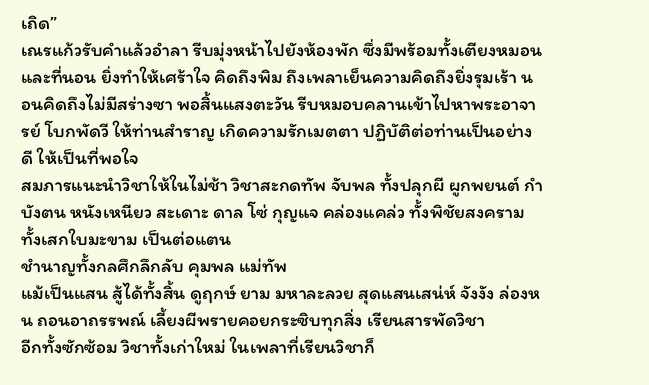เถิด”
เณรแก้วรับคำแล้วอำลา รีบมุ่งหน้าไปยังห้องพัก ซึ่งมีพร้อมทั้งเตียงหมอนและที่นอน ยิ่งทำให้เศร้าใจ คิดถึงพิม ถึงเพลาเย็นความคิดถึงยิ่งรุมเร้า นอนคิดถึงไม่มีสร่างซา พอสิ้นแสงตะวัน รีบหมอบคลานเข้าไปหาพระอาจารย์ โบกพัดวี ให้ท่านสำราญ เกิดความรักเมตตา ปฏิบัติต่อท่านเป็นอย่างดี ให้เป็นที่พอใจ
สมภารแนะนำวิชาให้ในไม่ช้า วิชาสะกดทัพ จับพล ทั้งปลุกผี ผูกพยนต์ กำบังตน หนังเหนียว สะเดาะ ดาล โซ่ กุญแจ คล่องแคล่ว ทั้งพิชัยสงคราม ทั้งเสกใบมะขาม เป็นต่อแตน
ชำนาญทั้งกลศึกลึกลับ คุมพล แม่ทัพ
แม้เป็นแสน สู้ได้ทั้งสิ้น ดูฤกษ์ ยาม มหาละลวย สุดแสนเสน่ห์ จังงัง ล่องหน ถอนอาถรรพณ์ เลี้ยงผีพรายคอยกระซิบทุกสิ่ง เรียนสารพัดวิชา
อีกทั้งซักซ้อม วิชาทั้งเก่าใหม่ ในเพลาที่เรียนวิชาก็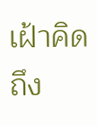เฝ้าคิดถึง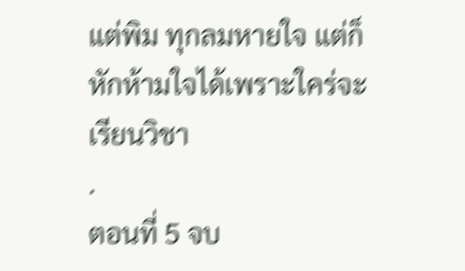แต่พิม ทุกลมหายใจ แต่ก็หักห้ามใจได้เพราะใคร่จะเรียนวิชา
.
ตอนที่ 5 จบ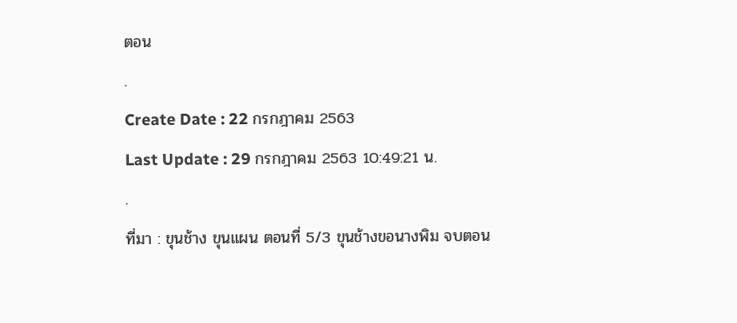ตอน
.
Create Date : 22 กรกฎาคม 2563
Last Update : 29 กรกฎาคม 2563 10:49:21 น.
.
ที่มา : ขุนช้าง ขุนแผน ตอนที่ 5/3 ขุนช้างขอนางพิม จบตอน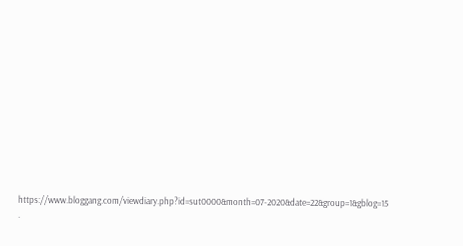https://www.bloggang.com/viewdiary.php?id=sut0000&month=07-2020&date=22&group=1&gblog=15
.